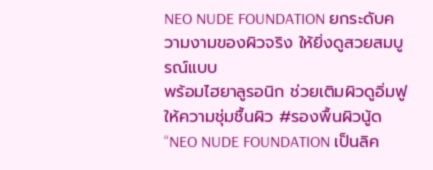NEO NUDE FOUNDATION ยกระดับความงามของผิวจริง ให้ยิ่งดูสวยสมบูรณ์แบบ
พร้อมไฮยาลูรอนิก ช่วยเติมผิวดูอิ่มฟู ให้ความชุ่มชื้นผิว #รองพื้นผิวนู้ด
“NEO NUDE FOUNDATION เป็นลิค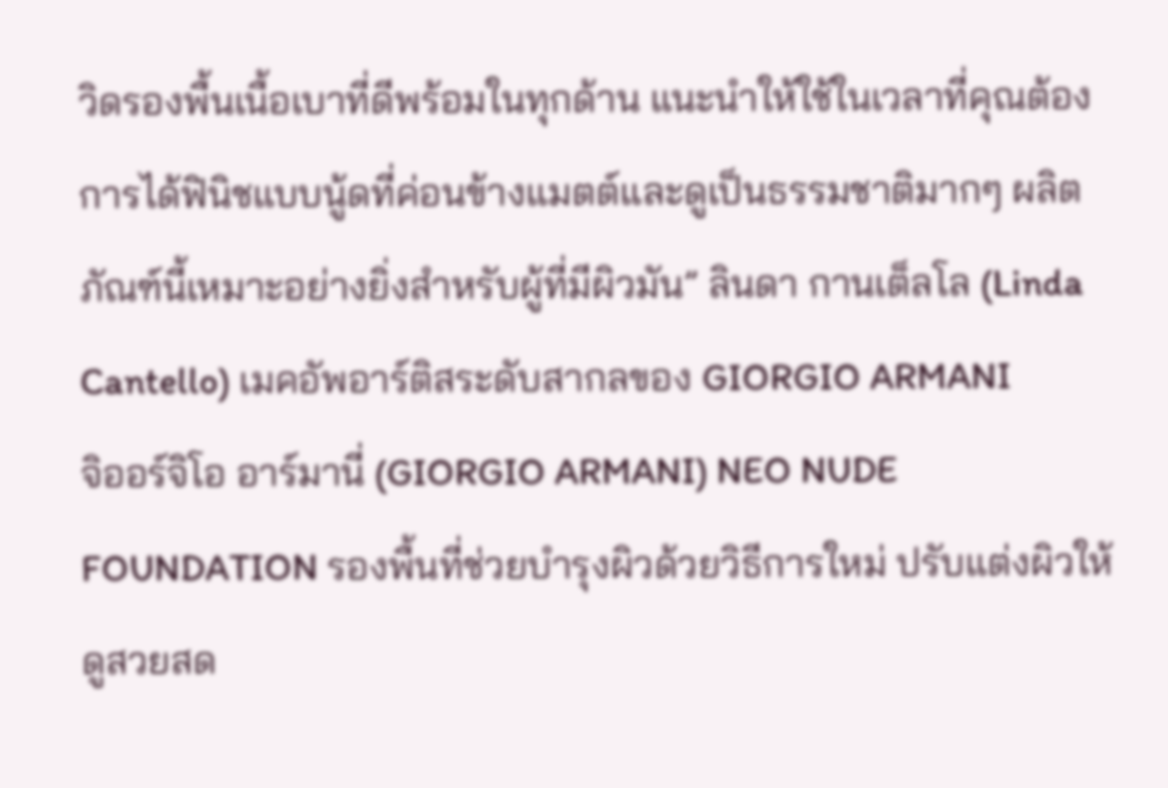วิดรองพื้นเนื้อเบาที่ดีพร้อมในทุกด้าน แนะนำให้ใช้ในเวลาที่คุณต้องการได้ฟินิชแบบนู้ดที่ค่อนข้างแมตต์และดูเป็นธรรมชาติมากๆ ผลิตภัณฑ์นี้เหมาะอย่างยิ่งสำหรับผู้ที่มีผิวมัน” ลินดา กานเต็ลโล (Linda Cantello) เมคอัพอาร์ติสระดับสากลของ GIORGIO ARMANI
จิออร์จิโอ อาร์มานี่ (GIORGIO ARMANI) NEO NUDE FOUNDATION รองพื้นที่ช่วยบำรุงผิวด้วยวิธีการใหม่ ปรับแต่งผิวให้ดูสวยสด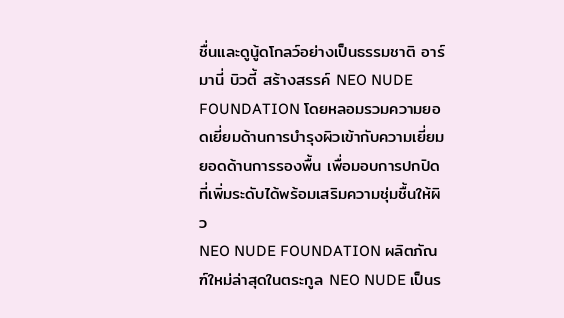ชื่นและดูนู้ดโกลว์อย่างเป็นธรรมชาติ อาร์มานี่ บิวตี้ สร้างสรรค์ NEO NUDE FOUNDATION โดยหลอมรวมความยอดเยี่ยมด้านการบำรุงผิวเข้ากับความเยี่ยมยอดด้านการรองพื้น เพื่อมอบการปกปิดที่เพิ่มระดับได้พร้อมเสริมความชุ่มชื้นให้ผิว
NEO NUDE FOUNDATION ผลิตภัณฑ์ใหม่ล่าสุดในตระกูล NEO NUDE เป็นร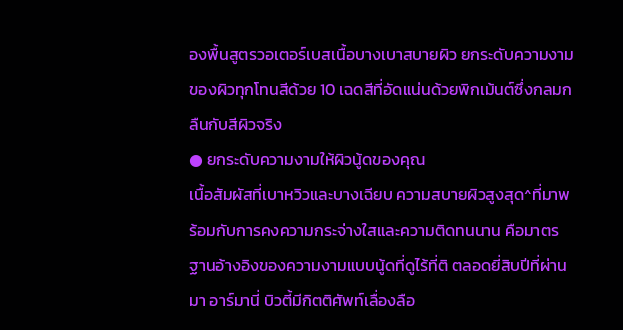องพื้นสูตรวอเตอร์เบสเนื้อบางเบาสบายผิว ยกระดับความงามของผิวทุกโทนสีด้วย 10 เฉดสีที่อัดแน่นด้วยพิกเม้นต์ซึ่งกลมกลืนกับสีผิวจริง
● ยกระดับความงามให้ผิวนู้ดของคุณ
เนื้อสัมผัสที่เบาหวิวและบางเฉียบ ความสบายผิวสูงสุด^ที่มาพร้อมกับการคงความกระจ่างใสและความติดทนนาน คือมาตรฐานอ้างอิงของความงามแบบนู้ดที่ดูไร้ที่ติ ตลอดยี่สิบปีที่ผ่านมา อาร์มานี่ บิวตี้มีกิตติศัพท์เลื่องลือ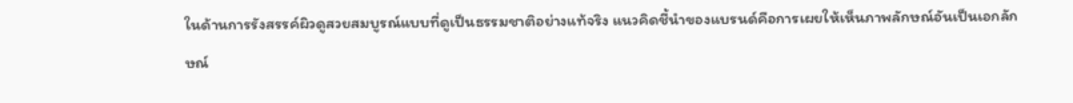ในด้านการรังสรรค์ผิวดูสวยสมบูรณ์แบบที่ดูเป็นธรรมชาติอย่างแท้จริง แนวคิดชี้นำของแบรนด์คือการเผยให้เห็นภาพลักษณ์อันเป็นเอกลักษณ์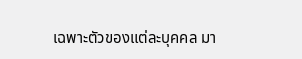เฉพาะตัวของแต่ละบุคคล มา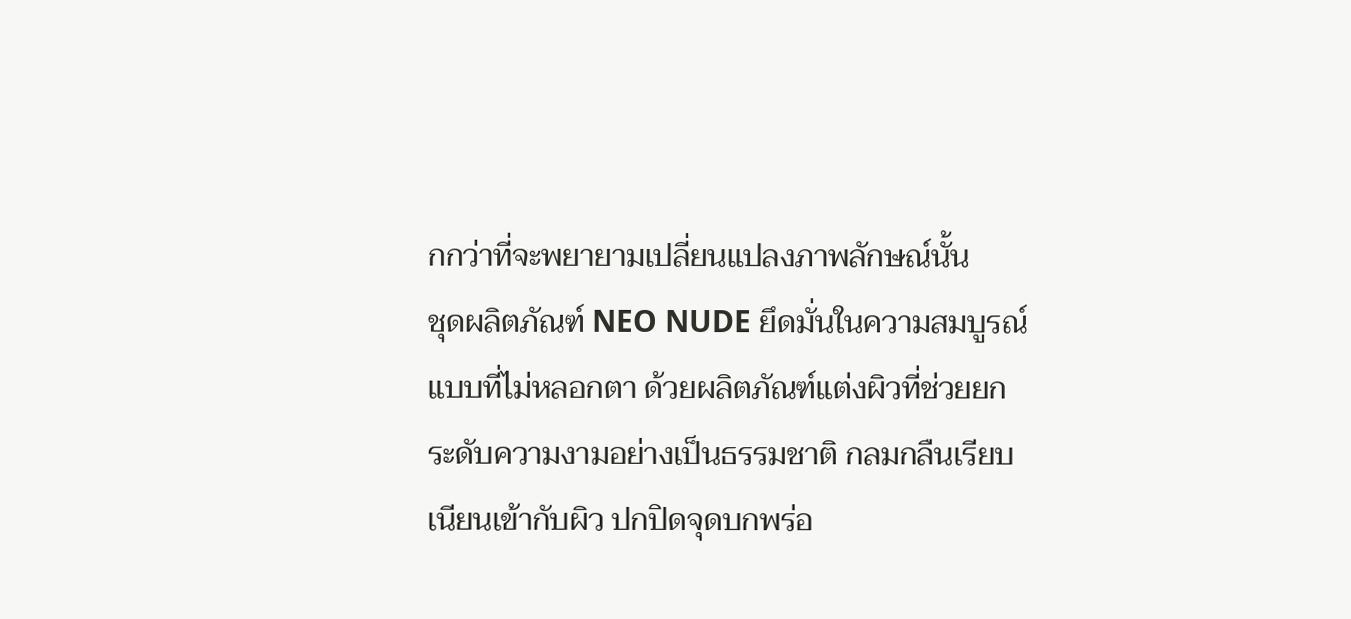กกว่าที่จะพยายามเปลี่ยนแปลงภาพลักษณ์นั้น
ชุดผลิตภัณฑ์ NEO NUDE ยึดมั่นในความสมบูรณ์แบบที่ไม่หลอกตา ด้วยผลิตภัณฑ์แต่งผิวที่ช่วยยกระดับความงามอย่างเป็นธรรมชาติ กลมกลืนเรียบเนียนเข้ากับผิว ปกปิดจุดบกพร่อ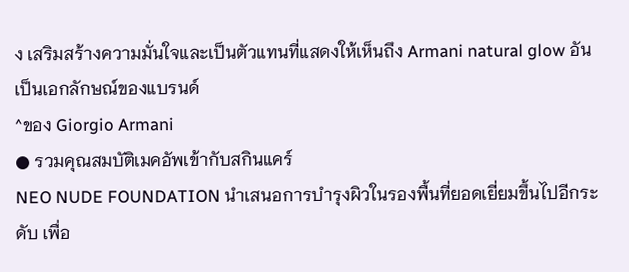ง เสริมสร้างความมั่นใจและเป็นตัวแทนที่แสดงให้เห็นถึง Armani natural glow อันเป็นเอกลักษณ์ของแบรนด์
^ของ Giorgio Armani
● รวมคุณสมบัติเมคอัพเข้ากับสกินแคร์
NEO NUDE FOUNDATION นำเสนอการบำรุงผิวในรองพื้นที่ยอดเยี่ยมขึ้นไปอีกระดับ เพื่อ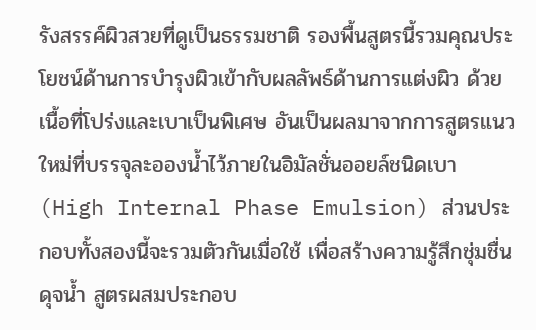รังสรรค์ผิวสวยที่ดูเป็นธรรมชาติ รองพื้นสูตรนี้รวมคุณประโยชน์ด้านการบำรุงผิวเข้ากับผลลัพธ์ด้านการแต่งผิว ด้วยเนื้อที่โปร่งและเบาเป็นพิเศษ อันเป็นผลมาจากการสูตรแนวใหม่ที่บรรจุละอองน้ำไว้ภายในอิมัลชั่นออยล์ชนิดเบา (High Internal Phase Emulsion) ส่วนประกอบทั้งสองนี้จะรวมตัวกันเมื่อใช้ เพื่อสร้างความรู้สึกชุ่มชื่นดุจน้ำ สูตรผสมประกอบ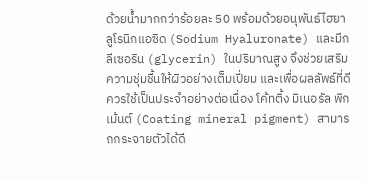ด้วยน้ำมากกว่าร้อยละ 50 พร้อมด้วยอนุพันธ์ไฮยาลูโรนิกแอซิด (Sodium Hyaluronate) และมีกลีเซอริน (glycerin) ในปริมาณสูง จึงช่วยเสริมความชุ่มชื้นให้ผิวอย่างเต็มเปี่ยม และเพื่อผลลัพธ์ที่ดีควรใช้เป็นประจำอย่างต่อเนื่อง โค้ทติ้ง มิเนอรัล พิกเม้นต์ (Coating mineral pigment) สามารถกระจายตัวได้ดี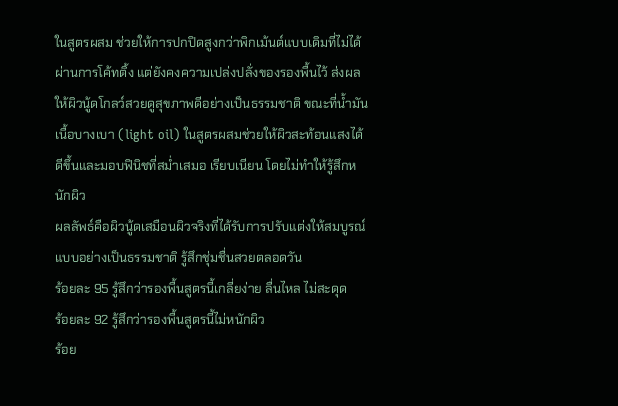ในสูตรผสม ช่วยให้การปกปิดสูงกว่าพิกเม้นต์แบบเดิมที่ไม่ได้ผ่านการโค้ทติ้ง แต่ยังคงความเปล่งปลั่งของรองพื้นไว้ ส่งผลให้ผิวนู้ดโกลว์สวยดูสุขภาพดีอย่างเป็นธรรมชาติ ขณะที่น้ำมันเนื้อบางเบา (light oil) ในสูตรผสมช่วยให้ผิวสะท้อนแสงได้ดีขึ้นและมอบฟินิชที่สม่ำเสมอ เรียบเนียน โดยไม่ทำให้รู้สึกหนักผิว
ผลลัพธ์คือผิวนู้ดเสมือนผิวจริงที่ได้รับการปรับแต่งให้สมบูรณ์แบบอย่างเป็นธรรมชาติ รู้สึกชุ่มชื่นสวยตลอดวัน
ร้อยละ 95 รู้สึกว่ารองพื้นสูตรนี้เกลี่ยง่าย ลื่นไหล ไม่สะดุด
ร้อยละ 92 รู้สึกว่ารองพื้นสูตรนี้ไม่หนักผิว
ร้อย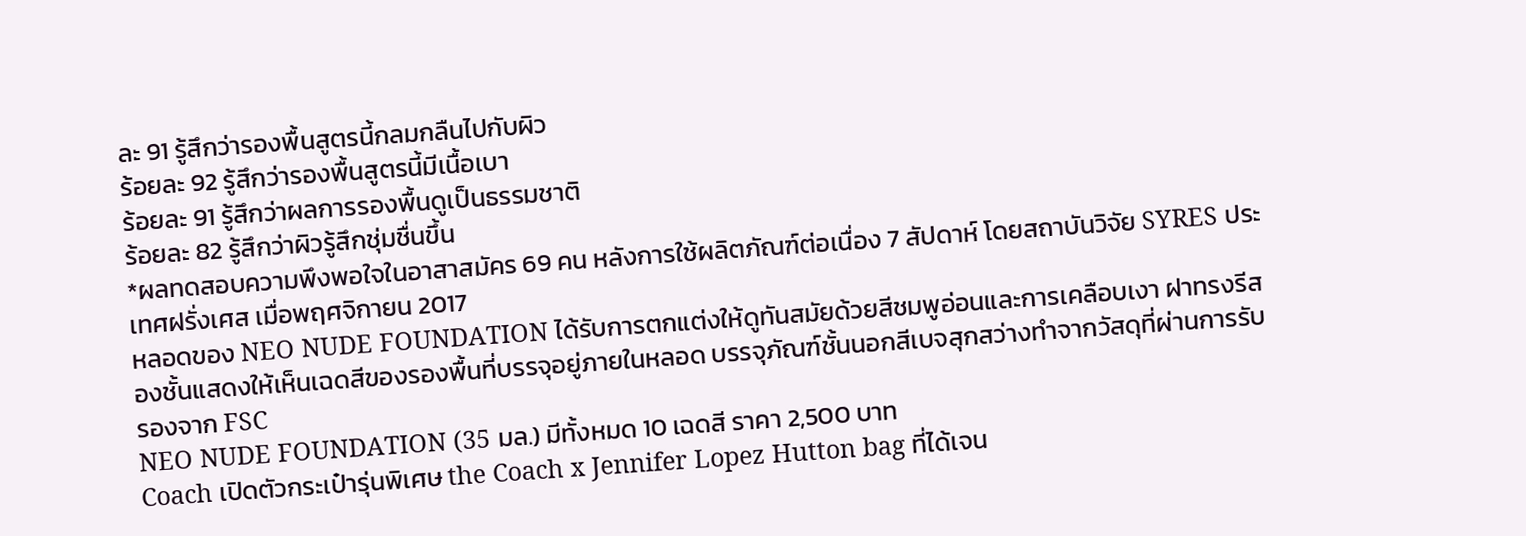ละ 91 รู้สึกว่ารองพื้นสูตรนี้กลมกลืนไปกับผิว
ร้อยละ 92 รู้สึกว่ารองพื้นสูตรนี้มีเนื้อเบา
ร้อยละ 91 รู้สึกว่าผลการรองพื้นดูเป็นธรรมชาติ
ร้อยละ 82 รู้สึกว่าผิวรู้สึกชุ่มชื่นขึ้น
*ผลทดสอบความพึงพอใจในอาสาสมัคร 69 คน หลังการใช้ผลิตภัณฑ์ต่อเนื่อง 7 สัปดาห์ โดยสถาบันวิจัย SYRES ประเทศฝรั่งเศส เมื่อพฤศจิกายน 2017
หลอดของ NEO NUDE FOUNDATION ได้รับการตกแต่งให้ดูทันสมัยด้วยสีชมพูอ่อนและการเคลือบเงา ฝาทรงรีสองชั้นแสดงให้เห็นเฉดสีของรองพื้นที่บรรจุอยู่ภายในหลอด บรรจุภัณฑ์ชั้นนอกสีเบจสุกสว่างทำจากวัสดุที่ผ่านการรับรองจาก FSC
NEO NUDE FOUNDATION (35 มล.) มีทั้งหมด 10 เฉดสี ราคา 2,500 บาท
Coach เปิดตัวกระเป๋ารุ่นพิเศษ the Coach x Jennifer Lopez Hutton bag ที่ได้เจน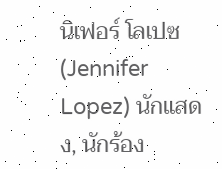นิเฟอร์ โลเปซ (Jennifer Lopez) นักแสดง, นักร้อง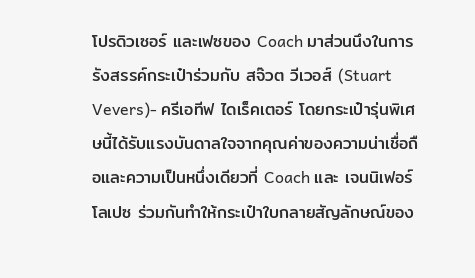โปรดิวเซอร์ และเฟซของ Coach มาส่วนนึงในการรังสรรค์กระเป๋าร่วมกับ สจ๊วต วีเวอส์ (Stuart Vevers)- ครีเอทีฟ ไดเร็คเตอร์ โดยกระเป๋ารุ่นพิเศษนี้ได้รับแรงบันดาลใจจากคุณค่าของความน่าเชื่อถือและความเป็นหนึ่งเดียวที่ Coach และ เจนนิเฟอร์ โลเปซ ร่วมกันทำให้กระเป๋าใบกลายสัญลักษณ์ของ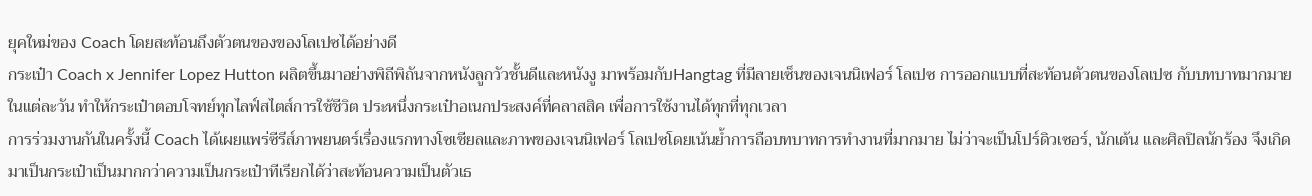ยุคใหม่ของ Coach โดยสะท้อนถึงตัวตนของของโลเปซได้อย่างดี
กระเป๋า Coach x Jennifer Lopez Hutton ผลิตขึ้นมาอย่างพิถีพิถันจากหนังลูกวัวชั้นดีและหนังงู มาพร้อมกับHangtag ที่มีลายเซ็นของเจนนิเฟอร์ โลเปซ การออกแบบที่สะท้อนตัวตนของโลเปซ กับบทบาทมากมายในแต่ละวัน ทำให้กระเป๋าตอบโจทย์ทุกไลฟ์สไตส์การใช้ชีวิต ประหนึ่งกระเป๋าอเนกประสงค์ที่คลาสสิค เพื่อการใช้งานได้ทุกที่ทุกเวลา
การร่วมงานกันในครั้งนี้ Coach ได้เผยแพร่ซีรีส์ภาพยนตร์เรื่องแรกทางโซเชียลและภาพของเจนนิเฟอร์ โลเปซโดยเน้นย้ำการถือบทบาทการทำงานที่มากมาย ไม่ว่าจะเป็นโปร์ดิวเซอร์, นักเต้น และศิลปิลนักร้อง จึงเกิดมาเป็นกระเป๋าเป็นมากกว่าความเป็นกระเป๋าทีเรียกได้ว่าสะท้อนความเป็นตัวเธ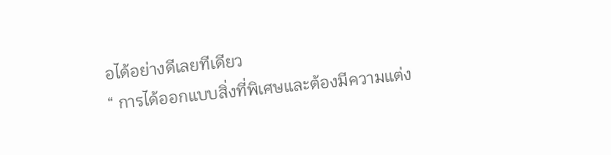อได้อย่างดีเลยทีเดียว
“ การได้ออกแบบสิ่งที่พิเศษและต้องมีความแต่ง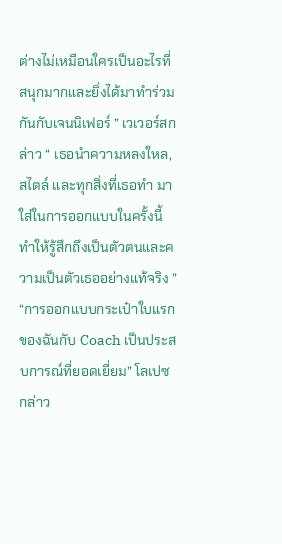ต่างไม่เหมือนใครเป็นอะไรที่สนุกมากและยิ่งได้มาทำร่วมกันกับเจนนิเฟอร์ ” เวเวอร์สกล่าว “ เธอนำความหลงใหล, สไตล์ และทุกสิ่งที่เธอทำ มาใส่ในการออกแบบในครั้งนี้ ทำให้รู้สึกถึงเป็นตัวตนและความเป็นตัวเธออย่างแท้จริง ”
“การออกแบบกระเป๋าใบแรกของฉันกับ Coach เป็นประสบการณ์ที่ยอดเยี่ยม” โลเปซกล่าว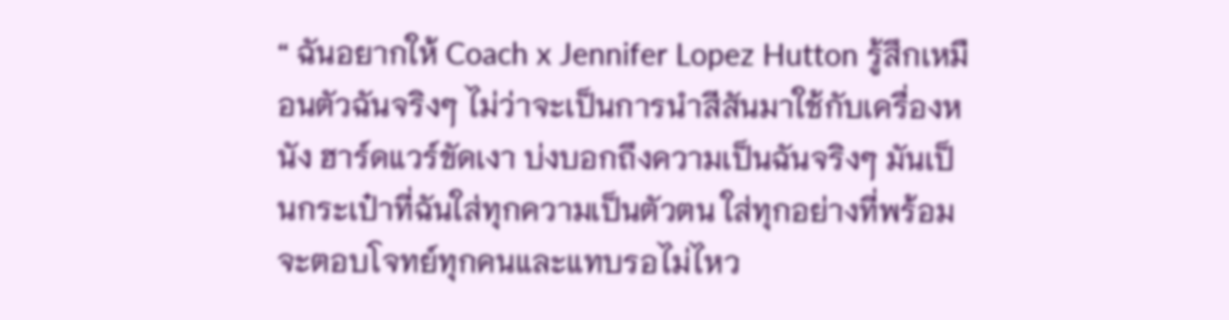“ ฉันอยากให้ Coach x Jennifer Lopez Hutton รู้สึกเหมือนตัวฉันจริงๆ ไม่ว่าจะเป็นการนำสีสันมาใช้กับเครื่องหนัง ฮาร์ดแวร์ขัดเงา บ่งบอกถึงความเป็นฉันจริงๆ มันเป็นกระเป๋าที่ฉันใส่ทุกความเป็นตัวตน ใส่ทุกอย่างที่พร้อมจะตอบโจทย์ทุกคนและแทบรอไม่ไหว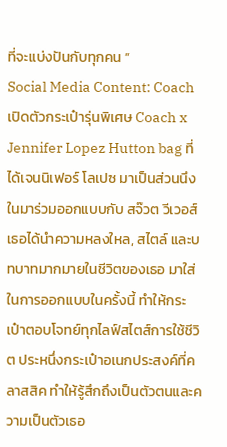ที่จะแบ่งปันกับทุกคน ”
Social Media Content: Coach เปิดตัวกระเป๋ารุ่นพิเศษ Coach x Jennifer Lopez Hutton bag ที่ได้เจนนิเฟอร์ โลเปซ มาเป็นส่วนนึงในมาร่วมออกแบบกับ สจ๊วต วีเวอส์ เธอได้นำความหลงใหล, สไตล์ และบทบาทมากมายในชีวิตของเธอ มาใส่ในการออกแบบในครั้งนี้ ทำให้กระเป๋าตอบโจทย์ทุกไลฟ์สไตส์การใช้ชีวิต ประหนึ่งกระเป๋าอเนกประสงค์ที่คลาสสิค ทำให้รู้สึกถึงเป็นตัวตนและความเป็นตัวเธอ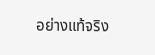อย่างแท้จริง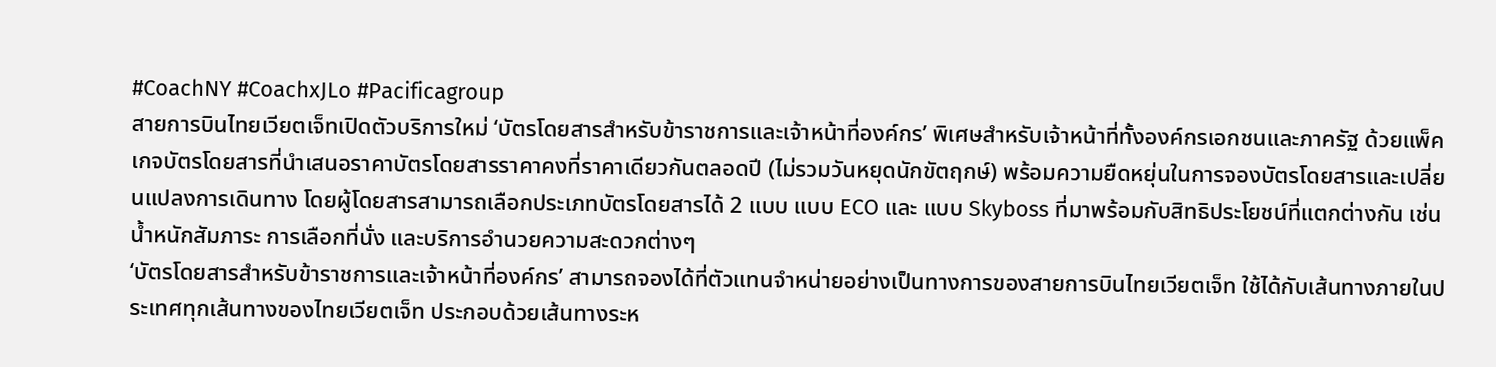#CoachNY #CoachxJLo #Pacificagroup
สายการบินไทยเวียตเจ็ทเปิดตัวบริการใหม่ ‘บัตรโดยสารสำหรับข้าราชการและเจ้าหน้าที่องค์กร’ พิเศษสำหรับเจ้าหน้าที่ทั้งองค์กรเอกชนและภาครัฐ ด้วยแพ็คเกจบัตรโดยสารที่นำเสนอราคาบัตรโดยสารราคาคงที่ราคาเดียวกันตลอดปี (ไม่รวมวันหยุดนักขัตฤกษ์) พร้อมความยืดหยุ่นในการจองบัตรโดยสารและเปลี่ยนแปลงการเดินทาง โดยผู้โดยสารสามารถเลือกประเภทบัตรโดยสารได้ 2 แบบ แบบ ECO และ แบบ Skyboss ที่มาพร้อมกับสิทธิประโยชน์ที่แตกต่างกัน เช่น น้ำหนักสัมภาระ การเลือกที่นั่ง และบริการอำนวยความสะดวกต่างๆ
‘บัตรโดยสารสำหรับข้าราชการและเจ้าหน้าที่องค์กร’ สามารถจองได้ที่ตัวแทนจำหน่ายอย่างเป็นทางการของสายการบินไทยเวียตเจ็ท ใช้ได้กับเส้นทางภายในประเทศทุกเส้นทางของไทยเวียตเจ็ท ประกอบด้วยเส้นทางระห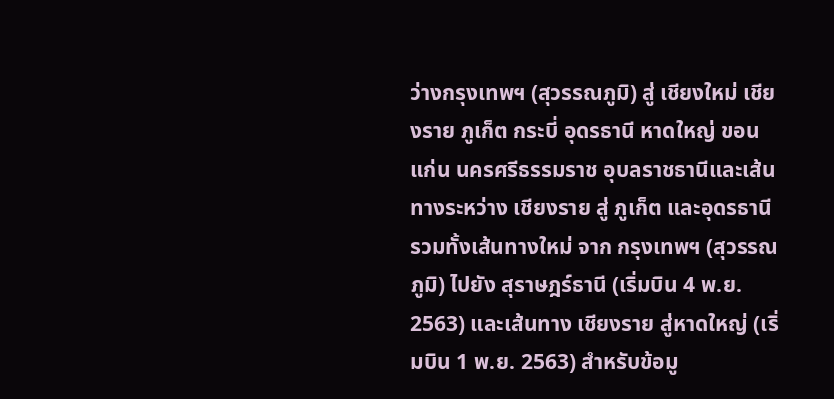ว่างกรุงเทพฯ (สุวรรณภูมิ) สู่ เชียงใหม่ เชียงราย ภูเก็ต กระบี่ อุดรธานี หาดใหญ่ ขอนแก่น นครศรีธรรมราช อุบลราชธานีและเส้นทางระหว่าง เชียงราย สู่ ภูเก็ต และอุดรธานี รวมทั้งเส้นทางใหม่ จาก กรุงเทพฯ (สุวรรณภูมิ) ไปยัง สุราษฎร์ธานี (เริ่มบิน 4 พ.ย. 2563) และเส้นทาง เชียงราย สู่หาดใหญ่ (เริ่มบิน 1 พ.ย. 2563) สำหรับข้อมู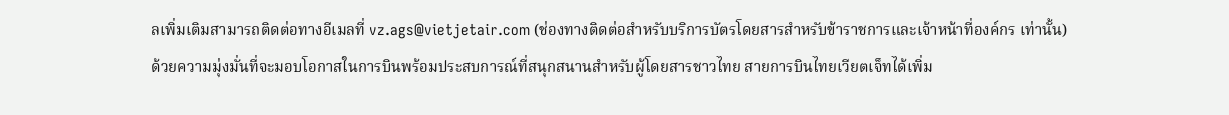ลเพิ่มเติมสามารถติดต่อทางอีเมลที่ vz.ags@vietjetair.com (ช่องทางติดต่อสำหรับบริการบัตรโดยสารสำหรับข้าราชการและเจ้าหน้าที่องค์กร เท่านั้น)
ด้วยความมุ่งมั่นที่จะมอบโอกาสในการบินพร้อมประสบการณ์ที่สนุกสนานสำหรับผู้โดยสารชาวไทย สายการบินไทยเวียตเจ็ทได้เพิ่ม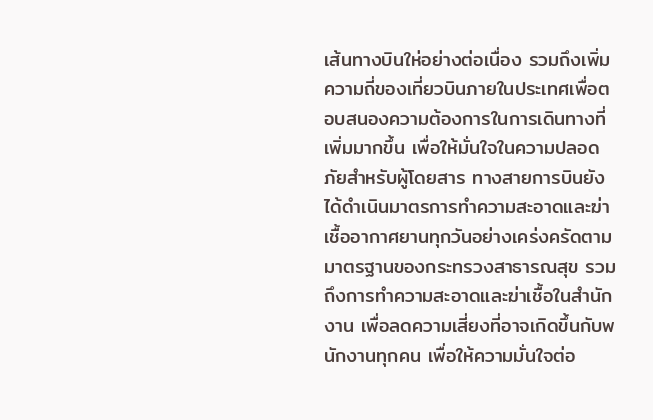เส้นทางบินให่อย่างต่อเนื่อง รวมถึงเพิ่มความถี่ของเที่ยวบินภายในประเทศเพื่อตอบสนองความต้องการในการเดินทางที่เพิ่มมากขึ้น เพื่อให้มั่นใจในความปลอดภัยสำหรับผู้โดยสาร ทางสายการบินยังได้ดำเนินมาตรการทำความสะอาดและฆ่าเชื้ออากาศยานทุกวันอย่างเคร่งครัดตามมาตรฐานของกระทรวงสาธารณสุข รวมถึงการทำความสะอาดและฆ่าเชื้อในสำนักงาน เพื่อลดความเสี่ยงที่อาจเกิดขึ้นกับพนักงานทุกคน เพื่อให้ความมั่นใจต่อ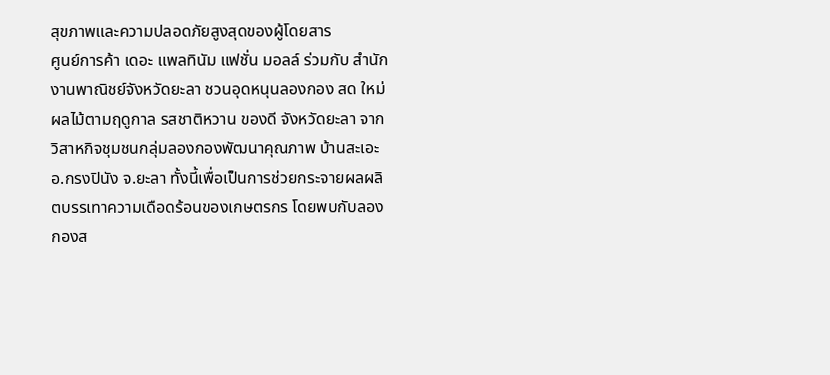สุขภาพและความปลอดภัยสูงสุดของผู้โดยสาร
ศูนย์การค้า เดอะ แพลทินัม แฟชั่น มอลล์ ร่วมกับ สำนักงานพาณิชย์จังหวัดยะลา ชวนอุดหนุนลองกอง สด ใหม่ ผลไม้ตามฤดูกาล รสชาติหวาน ของดี จังหวัดยะลา จากวิสาหกิจชุมชนกลุ่มลองกองพัฒนาคุณภาพ บ้านสะเอะ อ.กรงปินัง จ.ยะลา ทั้งนี้เพื่อเป็นการช่วยกระจายผลผลิตบรรเทาความเดือดร้อนของเกษตรกร โดยพบกับลองกองส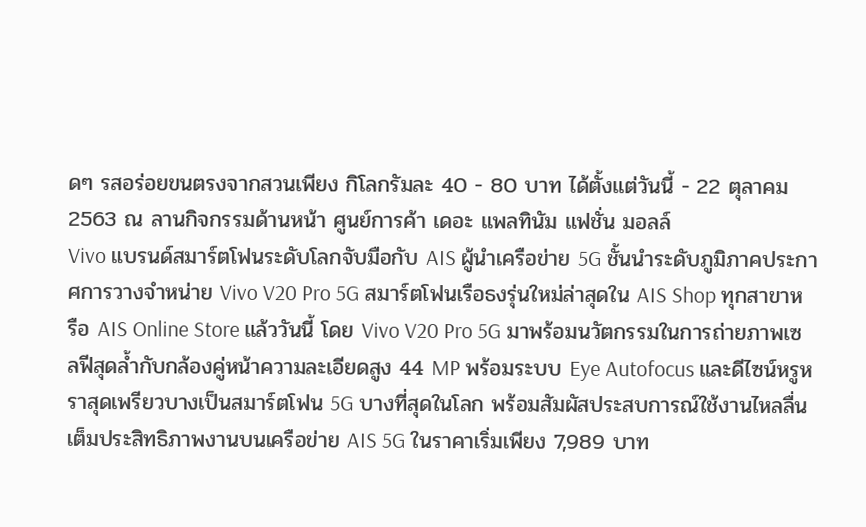ดๆ รสอร่อยขนตรงจากสวนเพียง กิโลกรัมละ 40 - 80 บาท ได้ตั้งแต่วันนี้ - 22 ตุลาคม 2563 ณ ลานกิจกรรมด้านหน้า ศูนย์การค้า เดอะ แพลทินัม แฟชั่น มอลล์
Vivo แบรนด์สมาร์ตโฟนระดับโลกจับมือกับ AIS ผู้นำเครือข่าย 5G ชั้นนำระดับภูมิภาคประกาศการวางจำหน่าย Vivo V20 Pro 5G สมาร์ตโฟนเรือธงรุ่นใหม่ล่าสุดใน AIS Shop ทุกสาขาหรือ AIS Online Store แล้ววันนี้ โดย Vivo V20 Pro 5G มาพร้อมนวัตกรรมในการถ่ายภาพเซลฟีสุดล้ำกับกล้องคู่หน้าความละเอียดสูง 44 MP พร้อมระบบ Eye Autofocus และดีไซน์หรูหราสุดเพรียวบางเป็นสมาร์ตโฟน 5G บางที่สุดในโลก พร้อมสัมผัสประสบการณ์ใช้งานไหลลื่นเต็มประสิทธิภาพงานบนเครือข่าย AIS 5G ในราคาเริ่มเพียง 7,989 บาท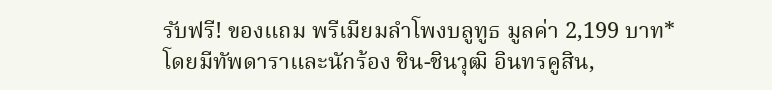รับฟรี! ของแถม พรีเมียมลำโพงบลูทูธ มูลค่า 2,199 บาท*
โดยมีทัพดาราและนักร้อง ชิน-ชินวุฒิ อินทรคูสิน,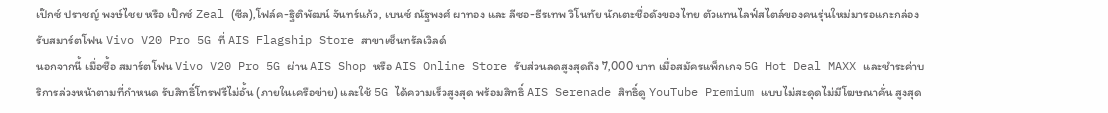เป๊กซ์ ปราชญ์ พงษ์ไชย หรือ เป๊กซ์ Zeal (ซีล),โฟล์ค-ฐิติพัฒน์ จันทร์แก้ว, เบนซ์ ณัฐพงศ์ ผาทอง และ ลีซอ-ธีรเทพ วิโนทัย นักเตะชื่อดังของไทย ตัวแทนไลฟ์สไตล์ของคนรุ่นใหม่มารอแกะกล่องรับสมาร์ตโฟน Vivo V20 Pro 5G ที่ AIS Flagship Store สาขาเซ็นทรัลเวิลด์
นอกจากนี้ เมื่อซื้อ สมาร์ตโฟน Vivo V20 Pro 5G ผ่าน AIS Shop หรือ AIS Online Store รับส่วนลดสูงสุดถึง 7,000 บาท เมื่อสมัครแพ็กเกจ 5G Hot Deal MAXX และชำระค่าบริการล่วงหน้าตามที่กำหนด รับสิทธิ์โทรฟรีไม่อั้น (ภายในเครือข่าย) และใช้ 5G ได้ความเร็วสูงสุด พร้อมสิทธิ์ AIS Serenade สิทธิ์ดู YouTube Premium แบบไม่สะดุดไม่มีโฆษณาคั่น สูงสุด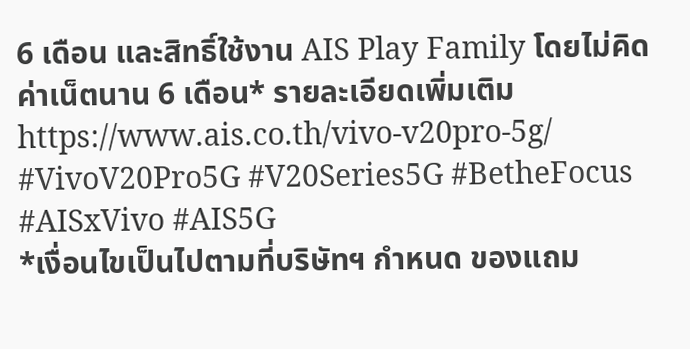6 เดือน และสิทธิ์ใช้งาน AIS Play Family โดยไม่คิดค่าเน็ตนาน 6 เดือน* รายละเอียดเพิ่มเติม https://www.ais.co.th/vivo-v20pro-5g/
#VivoV20Pro5G #V20Series5G #BetheFocus #AISxVivo #AIS5G
*เงื่อนไขเป็นไปตามที่บริษัทฯ กำหนด ของแถม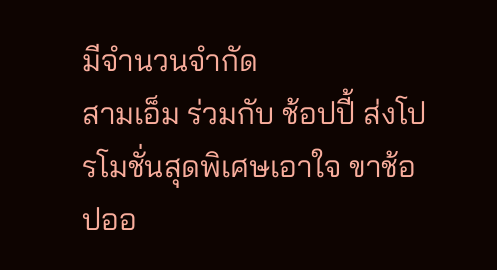มีจำนวนจำกัด
สามเอ็ม ร่วมกับ ช้อปปี้ ส่งโปรโมชั่นสุดพิเศษเอาใจ ขาช้อปออ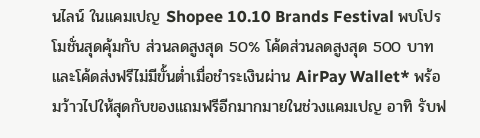นไลน์ ในแคมเปญ Shopee 10.10 Brands Festival พบโปรโมชั่นสุดคุ้มกับ ส่วนลดสูงสุด 50% โค้ดส่วนลดสูงสุด 500 บาท และโค้ดส่งฟรีไม่มีขั้นต่ำเมื่อชำระเงินผ่าน AirPay Wallet* พร้อมว้าวไปให้สุดกับของแถมฟรีอีกมากมายในช่วงแคมเปญ อาทิ รับฟ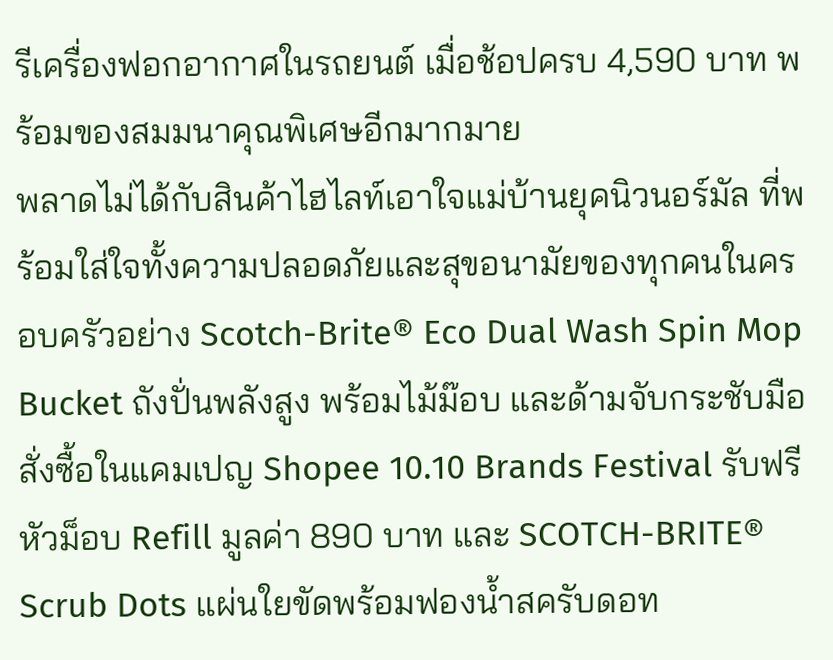รีเครื่องฟอกอากาศในรถยนต์ เมื่อช้อปครบ 4,590 บาท พร้อมของสมมนาคุณพิเศษอีกมากมาย
พลาดไม่ได้กับสินค้าไฮไลท์เอาใจแม่บ้านยุคนิวนอร์มัล ที่พร้อมใส่ใจทั้งความปลอดภัยและสุขอนามัยของทุกคนในครอบครัวอย่าง Scotch-Brite® Eco Dual Wash Spin Mop Bucket ถังปั่นพลังสูง พร้อมไม้ม๊อบ และด้ามจับกระชับมือ สั่งซื้อในแคมเปญ Shopee 10.10 Brands Festival รับฟรีหัวม็อบ Refill มูลค่า 890 บาท และ SCOTCH-BRITE® Scrub Dots แผ่นใยขัดพร้อมฟองน้ำสครับดอท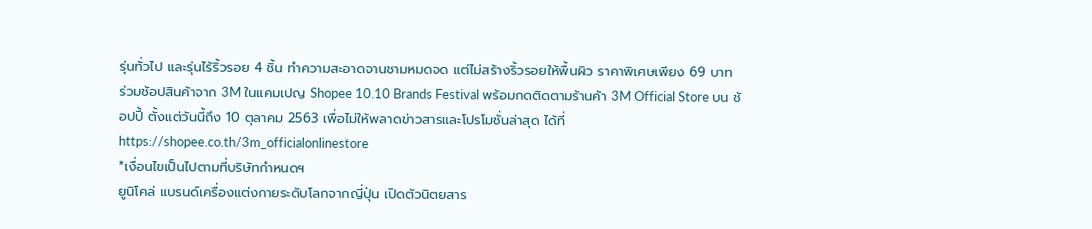รุ่นทั่วไป และรุ่นไร้ริ้วรอย 4 ชิ้น ทำความสะอาดจานชามหมดจด แต่ไม่สร้างริ้วรอยให้พื้นผิว ราคาพิเศษเพียง 69 บาท
ร่วมช้อปสินค้าจาก 3M ในแคมเปญ Shopee 10.10 Brands Festival พร้อมกดติดตามร้านค้า 3M Official Store บน ช้อปปี้ ตั้งแต่วันนี้ถึง 10 ตุลาคม 2563 เพื่อไม่ให้พลาดข่าวสารและโปรโมชั่นล่าสุด ได้ที่ https://shopee.co.th/3m_officialonlinestore
*เงื่อนไขเป็นไปตามที่บริษัทกำหนดฯ
ยูนิโคล่ แบรนด์เครื่องแต่งกายระดับโลกจากญี่ปุ่น เปิดตัวนิตยสาร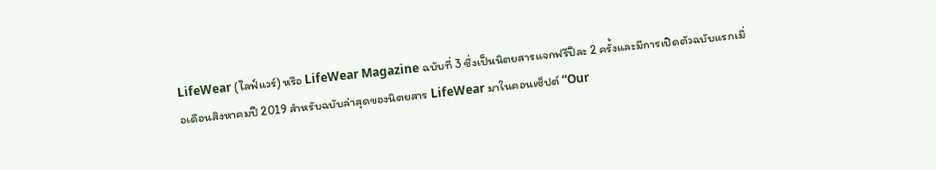LifeWear (ไลฟ์แวร์) หรือ LifeWear Magazine ฉบับที่ 3 ซึ่งเป็นนิตยสารแจกฟรีปีละ 2 ครั้งและมีการเปิดตัวฉบับแรกเมื่อเดือนสิงหาคมปี 2019 สำหรับฉบับล่าสุดของนิตยสาร LifeWear มาในคอนเซ็ปต์ “Our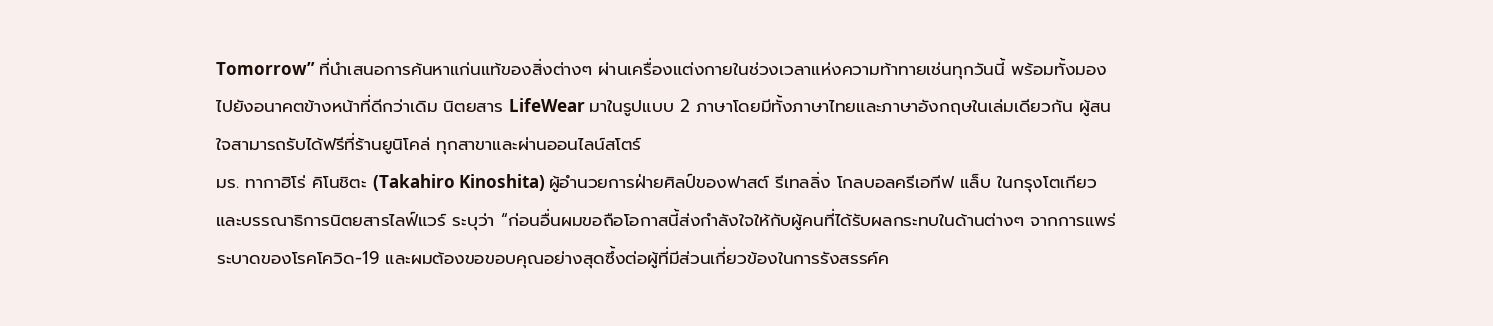Tomorrow” ที่นำเสนอการค้นหาแก่นแท้ของสิ่งต่างๆ ผ่านเครื่องแต่งกายในช่วงเวลาแห่งความท้าทายเช่นทุกวันนี้ พร้อมทั้งมองไปยังอนาคตข้างหน้าที่ดีกว่าเดิม นิตยสาร LifeWear มาในรูปแบบ 2 ภาษาโดยมีทั้งภาษาไทยและภาษาอังกฤษในเล่มเดียวกัน ผู้สนใจสามารถรับได้ฟรีที่ร้านยูนิโคล่ ทุกสาขาและผ่านออนไลน์สโตร์
มร. ทากาฮิโร่ คิโนชิตะ (Takahiro Kinoshita) ผู้อำนวยการฝ่ายศิลป์ของฟาสต์ รีเทลลิ่ง โกลบอลครีเอทีฟ แล็บ ในกรุงโตเกียว และบรรณาธิการนิตยสารไลฟ์แวร์ ระบุว่า “ก่อนอื่นผมขอถือโอกาสนี้ส่งกำลังใจให้กับผู้คนที่ได้รับผลกระทบในด้านต่างๆ จากการแพร่ระบาดของโรคโควิด-19 และผมต้องขอขอบคุณอย่างสุดซึ้งต่อผู้ที่มีส่วนเกี่ยวข้องในการรังสรรค์ค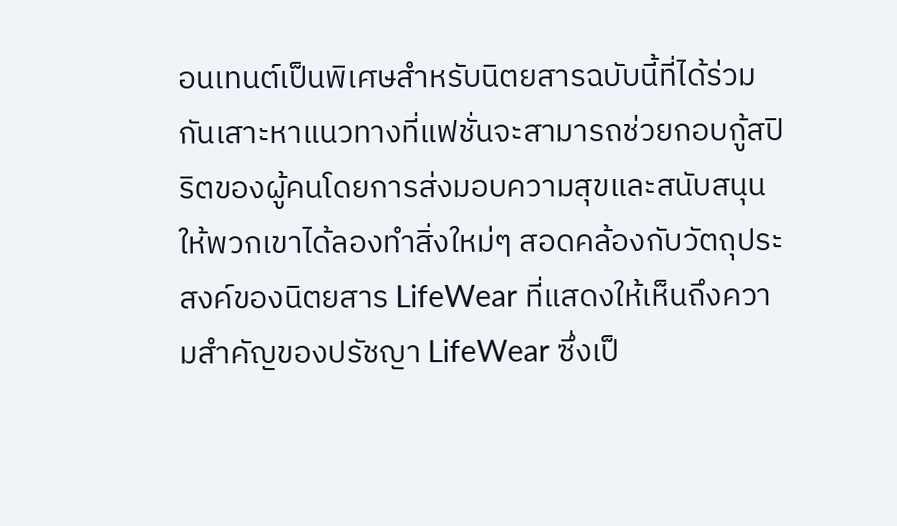อนเทนต์เป็นพิเศษสำหรับนิตยสารฉบับนี้ที่ได้ร่วมกันเสาะหาแนวทางที่แฟชั่นจะสามารถช่วยกอบกู้สปิริตของผู้คนโดยการส่งมอบความสุขและสนับสนุนให้พวกเขาได้ลองทำสิ่งใหม่ๆ สอดคล้องกับวัตถุประสงค์ของนิตยสาร LifeWear ที่แสดงให้เห็นถึงความสำคัญของปรัชญา LifeWear ซึ่งเป็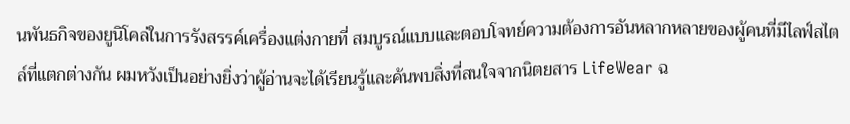นพันธกิจของยูนิโคล่ในการรังสรรค์เครื่องแต่งกายที่ สมบูรณ์แบบและตอบโจทย์ความต้องการอันหลากหลายของผู้คนที่มีไลฟ์สไตล์ที่แตกต่างกัน ผมหวังเป็นอย่างยิ่งว่าผู้อ่านจะได้เรียนรู้และค้นพบสิ่งที่สนใจจากนิตยสาร LifeWear ฉ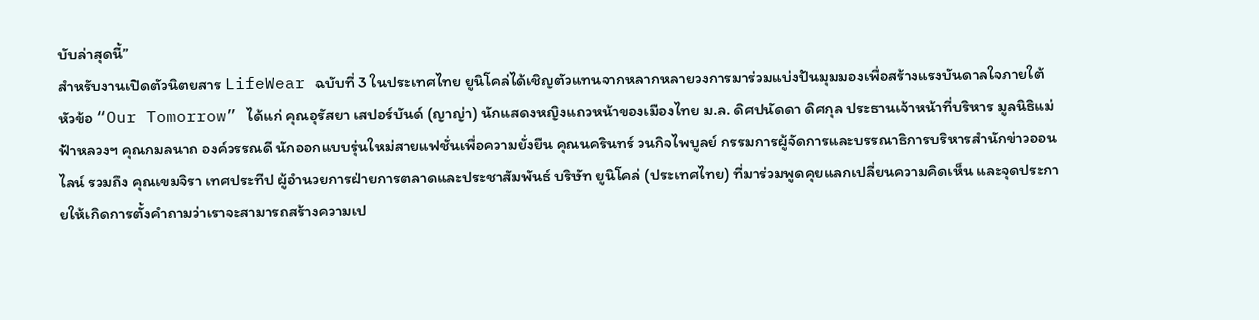บับล่าสุดนี้”
สำหรับงานเปิดตัวนิตยสาร LifeWear ฉบับที่ 3 ในประเทศไทย ยูนิโคล่ได้เชิญตัวแทนจากหลากหลายวงการมาร่วมแบ่งปันมุมมองเพื่อสร้างแรงบันดาลใจภายใต้หัวข้อ “Our Tomorrow” ได้แก่ คุณอุรัสยา เสปอร์บันด์ (ญาญ่า) นักแสดงหญิงแถวหน้าของเมืองไทย ม.ล. ดิศปนัดดา ดิศกุล ประธานเจ้าหน้าที่บริหาร มูลนิธิแม่ฟ้าหลวงฯ คุณกมลนาถ องค์วรรณดี นักออกแบบรุ่นใหม่สายแฟชั่นเพื่อความยั่งยืน คุณนครินทร์ วนกิจไพบูลย์ กรรมการผู้จัดการและบรรณาธิการบริหารสำนักข่าวออนไลน์ รวมถึง คุณเขมจิรา เทศประทีป ผู้อำนวยการฝ่ายการตลาดและประชาสัมพันธ์ บริษัท ยูนิโคล่ (ประเทศไทย) ที่มาร่วมพูดคุยแลกเปลี่ยนความคิดเห็น และจุดประกายให้เกิดการตั้งคำถามว่าเราจะสามารถสร้างความเป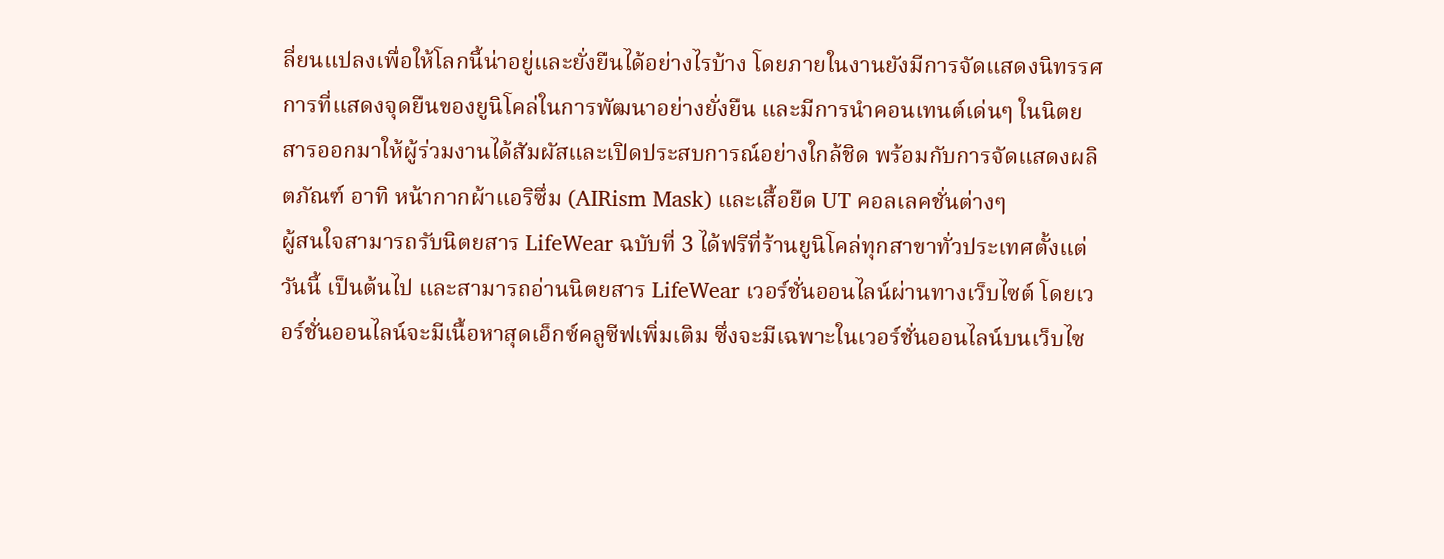ลี่ยนแปลงเพื่อให้โลกนี้น่าอยู่และยั่งยืนได้อย่างไรบ้าง โดยภายในงานยังมีการจัดแสดงนิทรรศการที่แสดงจุดยืนของยูนิโคล่ในการพัฒนาอย่างยั่งยืน และมีการนำคอนเทนต์เด่นๆ ในนิตยสารออกมาให้ผู้ร่วมงานได้สัมผัสและเปิดประสบการณ์อย่างใกล้ชิด พร้อมกับการจัดแสดงผลิตภัณฑ์ อาทิ หน้ากากผ้าแอริซึ่ม (AIRism Mask) และเสื้อยืด UT คอลเลคชั่นต่างๆ
ผู้สนใจสามารถรับนิตยสาร LifeWear ฉบับที่ 3 ได้ฟรีที่ร้านยูนิโคล่ทุกสาขาทั่วประเทศตั้งแต่วันนี้ เป็นต้นไป และสามารถอ่านนิตยสาร LifeWear เวอร์ชั่นออนไลน์ผ่านทางเว็บไซต์ โดยเวอร์ชั่นออนไลน์จะมีเนื้อหาสุดเอ็กซ์คลูซีฟเพิ่มเติม ซึ่งจะมีเฉพาะในเวอร์ชั่นออนไลน์บนเว็บไซ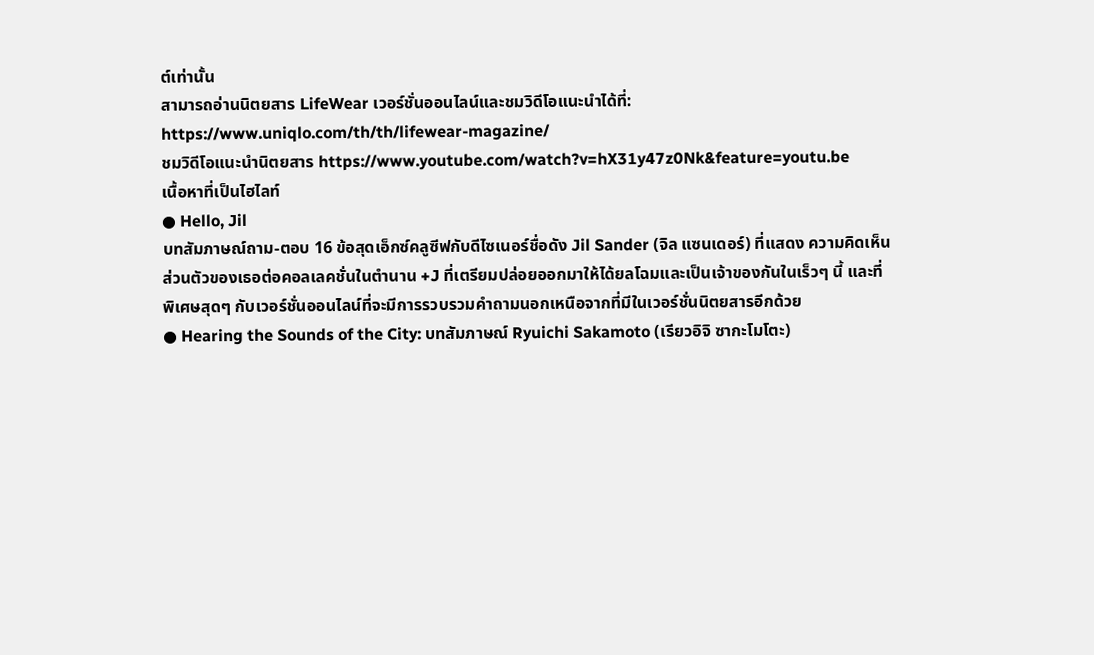ต์เท่านั้น
สามารถอ่านนิตยสาร LifeWear เวอร์ชั่นออนไลน์และชมวิดีโอแนะนำได้ที่: https://www.uniqlo.com/th/th/lifewear-magazine/
ชมวิดีโอแนะนำนิตยสาร https://www.youtube.com/watch?v=hX31y47z0Nk&feature=youtu.be
เนื้อหาที่เป็นไฮไลท์
● Hello, Jil
บทสัมภาษณ์ถาม-ตอบ 16 ข้อสุดเอ็กซ์คลูซีฟกับดีไซเนอร์ชื่อดัง Jil Sander (จิล แซนเดอร์) ที่แสดง ความคิดเห็นส่วนตัวของเธอต่อคอลเลคชั่นในตำนาน +J ที่เตรียมปล่อยออกมาให้ได้ยลโฉมและเป็นเจ้าของกันในเร็วๆ นี้ และที่พิเศษสุดๆ กับเวอร์ชั่นออนไลน์ที่จะมีการรวบรวมคำถามนอกเหนือจากที่มีในเวอร์ชั่นนิตยสารอีกด้วย
● Hearing the Sounds of the City: บทสัมภาษณ์ Ryuichi Sakamoto (เรียวอิจิ ซากะโมโตะ)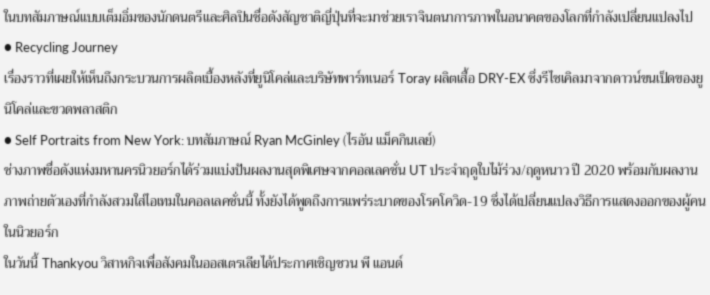ในบทสัมภาษณ์แบบเต็มอิ่มของนักดนตรีและศิลปินชื่อดังสัญชาติญี่ปุ่นที่จะมาช่วยเราจินตนาการภาพในอนาคตของโลกที่กำลังเปลี่ยนแปลงไป
● Recycling Journey
เรื่องราวที่เผยให้เห็นถึงกระบวนการผลิตเบื้องหลังที่ยูนิโคล่และบริษัทพาร์ทเนอร์ Toray ผลิตเสื้อ DRY-EX ซึ่งรีไซเคิลมาจากดาวน์ขนเป็ดของยูนิโคล่และขวดพลาสติก
● Self Portraits from New York: บทสัมภาษณ์ Ryan McGinley (ไรอัน แม็คกินเลย์)
ช่างภาพชื่อดังแห่งมหานครนิวยอร์กได้ร่วมแบ่งปันผลงานสุดพิเศษจากคอลเลคชั่น UT ประจำฤดูใบไม้ร่วง/ฤดูหนาว ปี 2020 พร้อมกับผลงานภาพถ่ายตัวเองที่กำลังสวมใส่ไอเทมในคอลเลคชั่นนี้ ทั้งยังได้พูดถึงการแพร่ระบาดของโรคโควิด-19 ซึ่งได้เปลี่ยนแปลงวิธีการแสดงออกของผู้คนในนิวยอร์ก
ในวันนี้ Thankyou วิสาหกิจเพื่อสังคมในออสเตรเลียได้ประกาศเชิญชวน พี แอนด์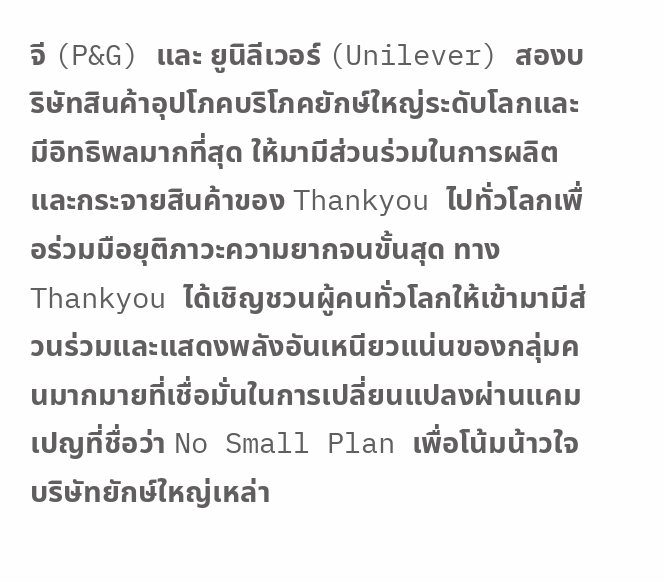จี (P&G) และ ยูนิลีเวอร์ (Unilever) สองบริษัทสินค้าอุปโภคบริโภคยักษ์ใหญ่ระดับโลกและมีอิทธิพลมากที่สุด ให้มามีส่วนร่วมในการผลิตและกระจายสินค้าของ Thankyou ไปทั่วโลกเพื่อร่วมมือยุติภาวะความยากจนขั้นสุด ทาง Thankyou ได้เชิญชวนผู้คนทั่วโลกให้เข้ามามีส่วนร่วมและแสดงพลังอันเหนียวแน่นของกลุ่มคนมากมายที่เชื่อมั่นในการเปลี่ยนแปลงผ่านแคมเปญที่ชื่อว่า No Small Plan เพื่อโน้มน้าวใจบริษัทยักษ์ใหญ่เหล่า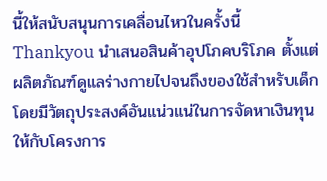นี้ให้สนับสนุนการเคลื่อนไหวในครั้งนี้ Thankyou นำเสนอสินค้าอุปโภคบริโภค ตั้งแต่ผลิตภัณฑ์ดูแลร่างกายไปจนถึงของใช้สำหรับเด็ก โดยมีวัตถุประสงค์อันแน่วแน่ในการจัดหาเงินทุนให้กับโครงการ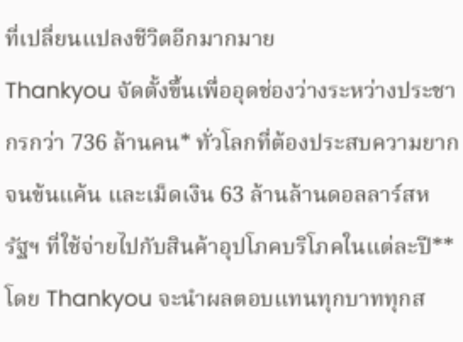ที่เปลี่ยนแปลงชีวิตอีกมากมาย
Thankyou จัดตั้งขึ้นเพื่ออุดช่องว่างระหว่างประชากรกว่า 736 ล้านคน* ทั่วโลกที่ต้องประสบความยากจนข้นแค้น และเม็ดเงิน 63 ล้านล้านดอลลาร์สหรัฐฯ ที่ใช้จ่ายไปกับสินค้าอุปโภคบริโภคในแต่ละปี** โดย Thankyou จะนำผลตอบแทนทุกบาททุกส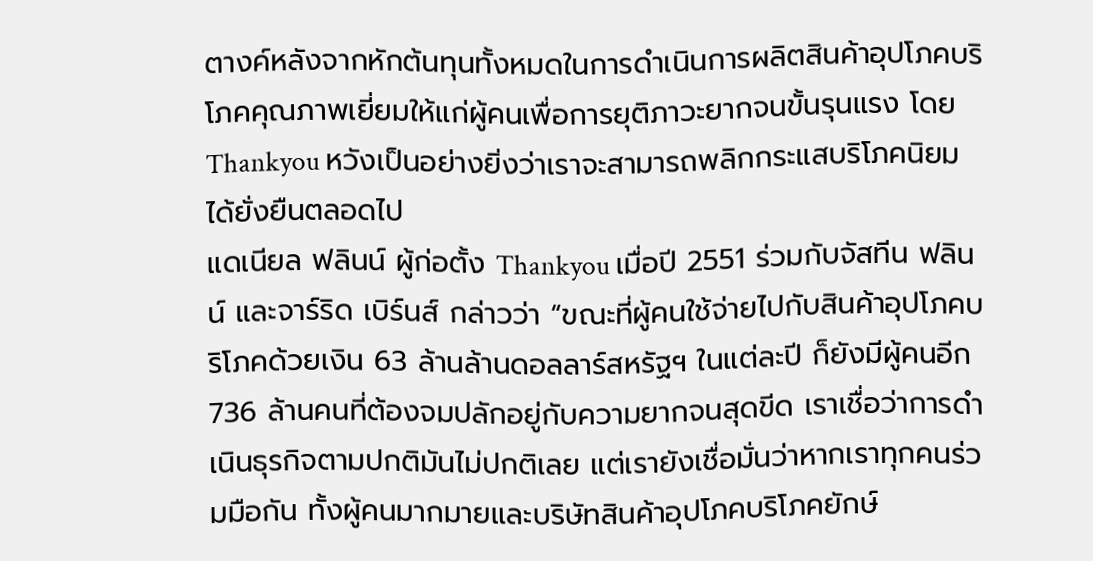ตางค์หลังจากหักต้นทุนทั้งหมดในการดำเนินการผลิตสินค้าอุปโภคบริโภคคุณภาพเยี่ยมให้แก่ผู้คนเพื่อการยุติภาวะยากจนขั้นรุนแรง โดย Thankyou หวังเป็นอย่างยิ่งว่าเราจะสามารถพลิกกระแสบริโภคนิยมได้ยั่งยืนตลอดไป
แดเนียล ฟลินน์ ผู้ก่อตั้ง Thankyou เมื่อปี 2551 ร่วมกับจัสทีน ฟลินน์ และจาร์ริด เบิร์นส์ กล่าวว่า “ขณะที่ผู้คนใช้จ่ายไปกับสินค้าอุปโภคบริโภคด้วยเงิน 63 ล้านล้านดอลลาร์สหรัฐฯ ในแต่ละปี ก็ยังมีผู้คนอีก 736 ล้านคนที่ต้องจมปลักอยู่กับความยากจนสุดขีด เราเชื่อว่าการดำเนินธุรกิจตามปกติมันไม่ปกติเลย แต่เรายังเชื่อมั่นว่าหากเราทุกคนร่วมมือกัน ทั้งผู้คนมากมายและบริษัทสินค้าอุปโภคบริโภคยักษ์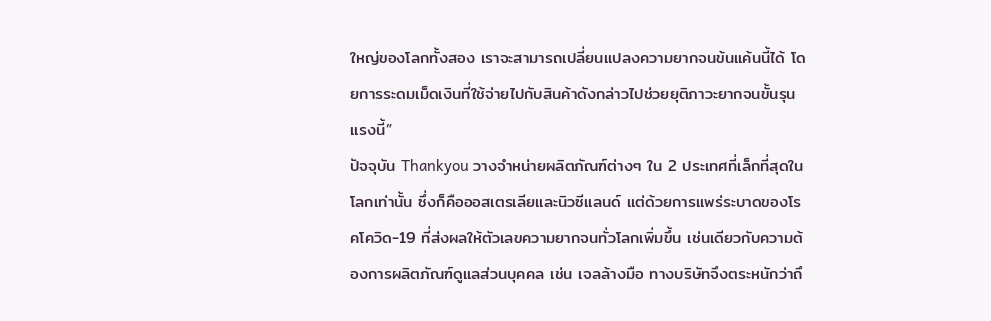ใหญ่ของโลกทั้งสอง เราจะสามารถเปลี่ยนแปลงความยากจนข้นแค้นนี้ได้ โดยการระดมเม็ดเงินที่ใช้จ่ายไปกับสินค้าดังกล่าวไปช่วยยุติภาวะยากจนขั้นรุนแรงนี้”
ปัจจุบัน Thankyou วางจำหน่ายผลิตภัณฑ์ต่างๆ ใน 2 ประเทศที่เล็กที่สุดในโลกเท่านั้น ซึ่งก็คือออสเตรเลียและนิวซีแลนด์ แต่ด้วยการแพร่ระบาดของโรคโควิด-19 ที่ส่งผลให้ตัวเลขความยากจนทั่วโลกเพิ่มขึ้น เช่นเดียวกับความต้องการผลิตภัณฑ์ดูแลส่วนบุคคล เช่น เจลล้างมือ ทางบริษัทจึงตระหนักว่าถึ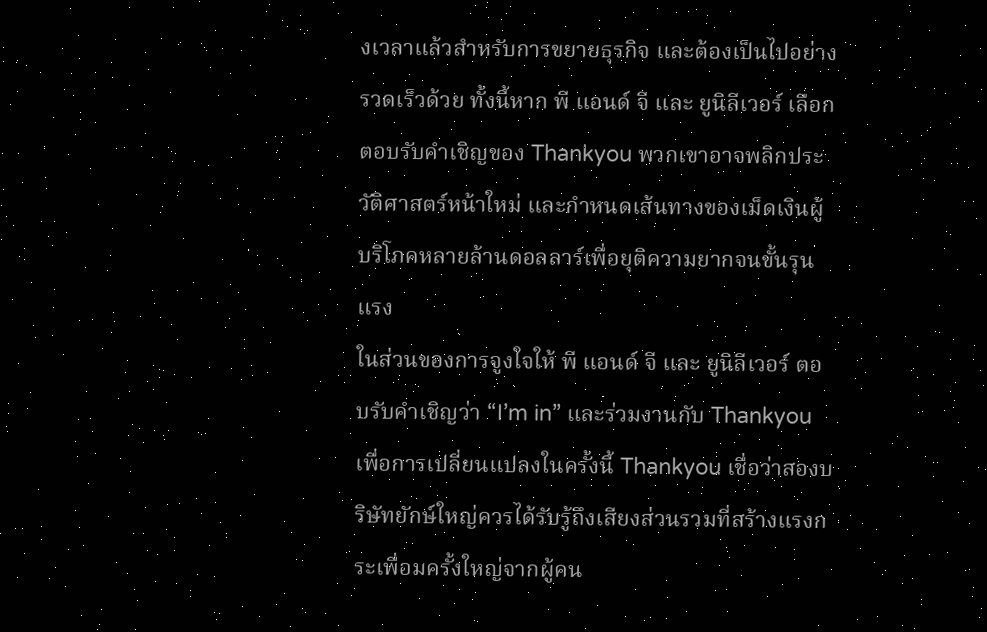งเวลาแล้วสำหรับการขยายธุรกิจ และต้องเป็นไปอย่างรวดเร็วด้วย ทั้งนี้หาก พี แอนด์ จี และ ยูนิลีเวอร์ เลือกตอบรับคำเชิญของ Thankyou พวกเขาอาจพลิกประวัติศาสตร์หน้าใหม่ และกำหนดเส้นทางของเม็ดเงินผู้บริโภคหลายล้านดอลลาร์เพื่อยุติความยากจนขั้นรุนแรง
ในส่วนของการจูงใจให้ พี แอนด์ จี และ ยูนิลีเวอร์ ตอบรับคำเชิญว่า “I’m in” และร่วมงานกับ Thankyou เพื่อการเปลี่ยนแปลงในครั้งนี้ Thankyou เชื่อว่าสองบริษัทยักษ์ใหญ่ควรได้รับรู้ถึงเสียงส่วนรวมที่สร้างแรงกระเพื่อมครั้งใหญ่จากผู้คน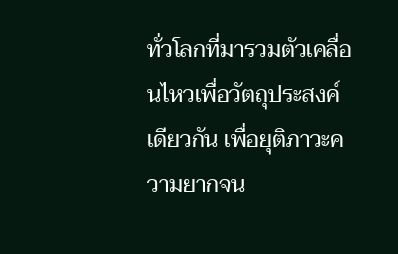ทั่วโลกที่มารวมตัวเคลื่อนไหวเพื่อวัตถุประสงค์เดียวกัน เพื่อยุติภาวะความยากจน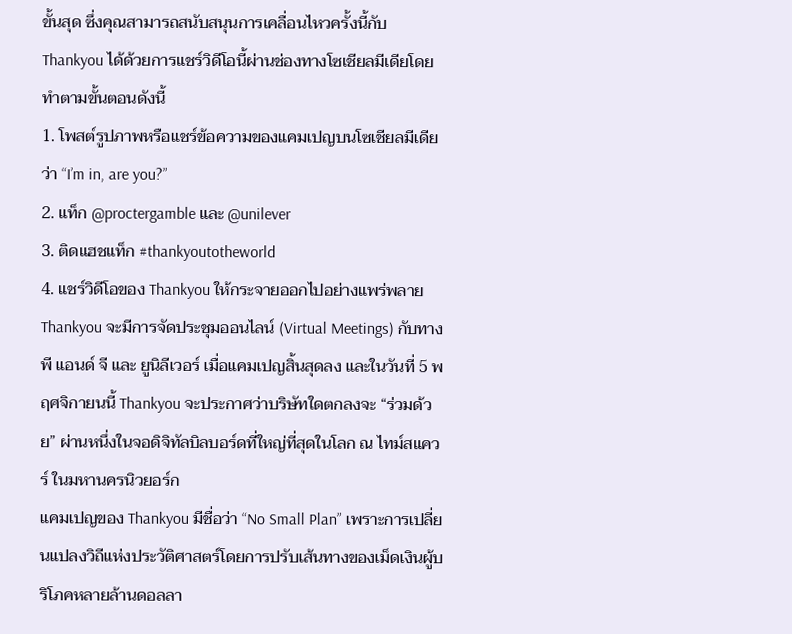ขั้นสุด ซึ่งคุณสามารถสนับสนุนการเคลื่อนไหวครั้งนี้กับ Thankyou ได้ด้วยการแชร์วิดีโอนี้ผ่านช่องทางโซเชียลมีเดียโดยทำตามขั้นตอนดังนี้
1. โพสต์รูปภาพหรือแชร์ข้อความของแคมเปญบนโซเชียลมีเดียว่า “I’m in, are you?”
2. แท็ก @proctergamble และ @unilever
3. ติดแฮชแท็ก #thankyoutotheworld
4. แชร์วิดีโอของ Thankyou ให้กระจายออกไปอย่างแพร่พลาย
Thankyou จะมีการจัดประชุมออนไลน์ (Virtual Meetings) กับทางพี แอนด์ จี และ ยูนิลีเวอร์ เมื่อแคมเปญสิ้นสุดลง และในวันที่ 5 พฤศจิกายนนี้ Thankyou จะประกาศว่าบริษัทใดตกลงจะ “ร่วมด้วย” ผ่านหนึ่งในจอดิจิทัลบิลบอร์ดที่ใหญ่ที่สุดในโลก ณ ไทม์สแควร์ ในมหานครนิวยอร์ก
แคมเปญของ Thankyou มีชื่อว่า “No Small Plan” เพราะการเปลี่ยนแปลงวิถีแห่งประวัติศาสตร์โดยการปรับเส้นทางของเม็ดเงินผู้บริโภคหลายล้านดอลลา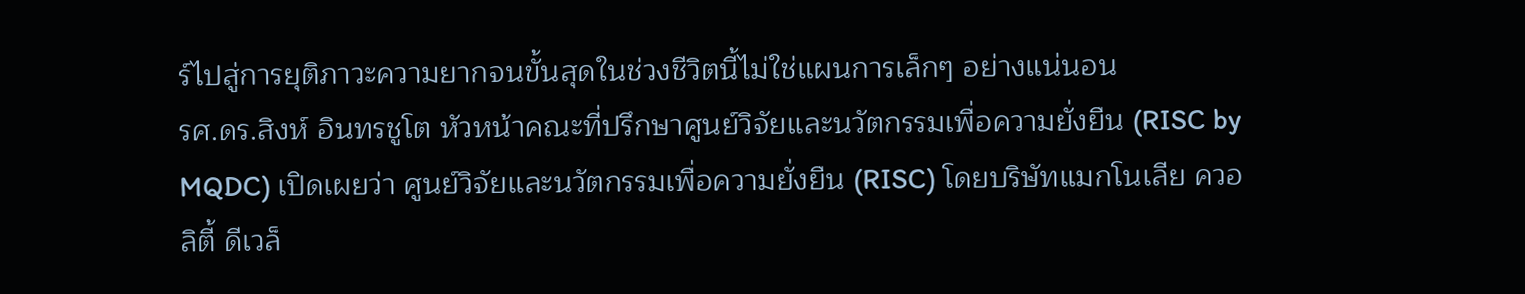ร์ไปสู่การยุติภาวะความยากจนขั้นสุดในช่วงชีวิตนี้ไม่ใช่แผนการเล็กๆ อย่างแน่นอน
รศ.ดร.สิงห์ อินทรชูโต หัวหน้าคณะที่ปรึกษาศูนย์วิจัยและนวัตกรรมเพื่อความยั่งยืน (RISC by MQDC) เปิดเผยว่า ศูนย์วิจัยและนวัตกรรมเพื่อความยั่งยืน (RISC) โดยบริษัทแมกโนเลีย ควอลิตี้ ดีเวล็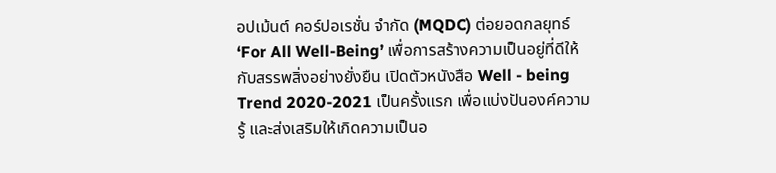อปเม้นต์ คอร์ปอเรชั่น จำกัด (MQDC) ต่อยอดกลยุทธ์ ‘For All Well-Being’ เพื่อการสร้างความเป็นอยู่ที่ดีให้กับสรรพสิ่งอย่างยั่งยืน เปิดตัวหนังสือ Well - being Trend 2020-2021 เป็นครั้งแรก เพื่อแบ่งปันองค์ความรู้ และส่งเสริมให้เกิดความเป็นอ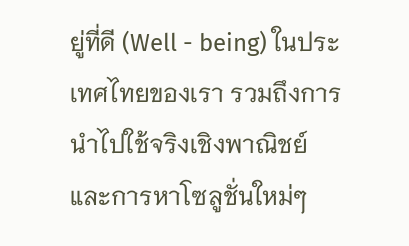ยู่ที่ดี (Well - being) ในประเทศไทยของเรา รวมถึงการนำไปใช้จริงเชิงพาณิชย์และการหาโซลูชั่นใหม่ๆ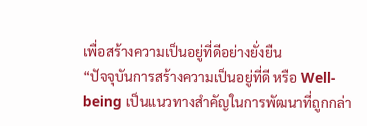เพื่อสร้างความเป็นอยู่ที่ดีอย่างยั่งยืน
“ปัจจุบันการสร้างความเป็นอยู่ที่ดี หรือ Well-being เป็นแนวทางสำคัญในการพัฒนาที่ถูกกล่า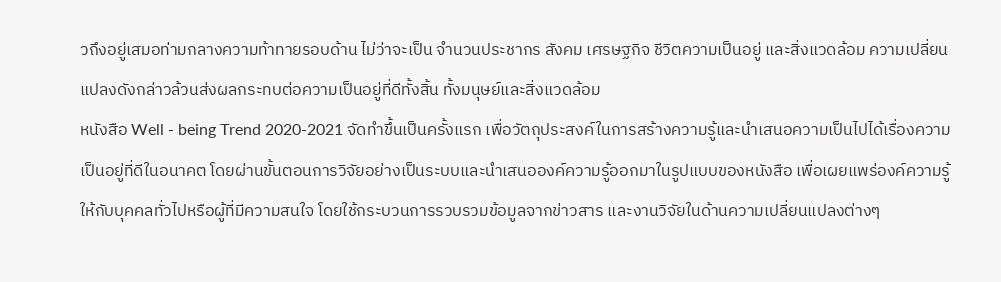วถึงอยู่เสมอท่ามกลางความท้าทายรอบด้าน ไม่ว่าจะเป็น จำนวนประชากร สังคม เศรษฐกิจ ชีวิตความเป็นอยู่ และสิ่งแวดล้อม ความเปลี่ยนแปลงดังกล่าวล้วนส่งผลกระทบต่อความเป็นอยู่ที่ดีทั้งสิ้น ทั้งมนุษย์และสิ่งแวดล้อม
หนังสือ Well - being Trend 2020-2021 จัดทำขึ้นเป็นครั้งแรก เพื่อวัตถุประสงค์ในการสร้างความรู้และนำเสนอความเป็นไปได้เรื่องความเป็นอยู่ที่ดีในอนาคต โดยผ่านขั้นตอนการวิจัยอย่างเป็นระบบและนำเสนอองค์ความรู้ออกมาในรูปแบบของหนังสือ เพื่อเผยแพร่องค์ความรู้ให้กับบุคคลทั่วไปหรือผู้ที่มีความสนใจ โดยใช้กระบวนการรวบรวมข้อมูลจากข่าวสาร และงานวิจัยในด้านความเปลี่ยนแปลงต่างๆ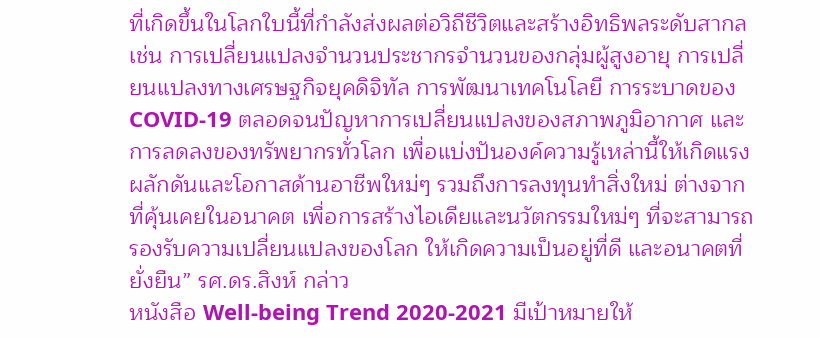ที่เกิดขึ้นในโลกใบนี้ที่กำลังส่งผลต่อวิถีชีวิตและสร้างอิทธิพลระดับสากล เช่น การเปลี่ยนแปลงจำนวนประชากรจำนวนของกลุ่มผู้สูงอายุ การเปลี่ยนแปลงทางเศรษฐกิจยุคดิจิทัล การพัฒนาเทคโนโลยี การระบาดของ COVID-19 ตลอดจนปัญหาการเปลี่ยนแปลงของสภาพภูมิอากาศ และการลดลงของทรัพยากรทั่วโลก เพื่อแบ่งปันองค์ความรู้เหล่านี้ให้เกิดแรงผลักดันและโอกาสด้านอาชีพใหม่ๆ รวมถึงการลงทุนทำสิ่งใหม่ ต่างจากที่คุ้นเคยในอนาคต เพื่อการสร้างไอเดียและนวัตกรรมใหม่ๆ ที่จะสามารถรองรับความเปลี่ยนแปลงของโลก ให้เกิดความเป็นอยู่ที่ดี และอนาคตที่ยั่งยืน” รศ.ดร.สิงห์ กล่าว
หนังสือ Well-being Trend 2020-2021 มีเป้าหมายให้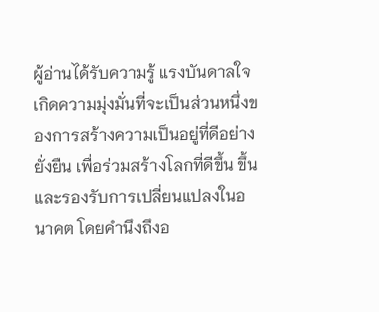ผู้อ่านได้รับความรู้ แรงบันดาลใจ เกิดความมุ่งมั่นที่จะเป็นส่วนหนึ่งของการสร้างความเป็นอยู่ที่ดีอย่างยั่งยืน เพื่อร่วมสร้างโลกที่ดีขึ้น ขึ้น และรองรับการเปลี่ยนแปลงในอนาคต โดยคำนึงถึงอ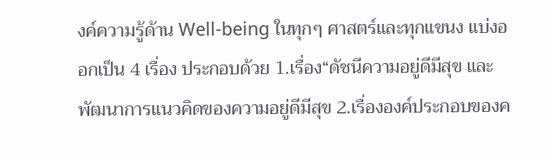งค์ความรู้ด้าน Well-being ในทุกๆ ศาสตร์และทุกแขนง แบ่งออกเป็น 4 เรื่อง ประกอบด้วย 1.เรื่อง“ดัชนีความอยู่ดีมีสุข และพัฒนาการแนวคิดของความอยู่ดีมีสุข 2.เรื่ององค์ประกอบของค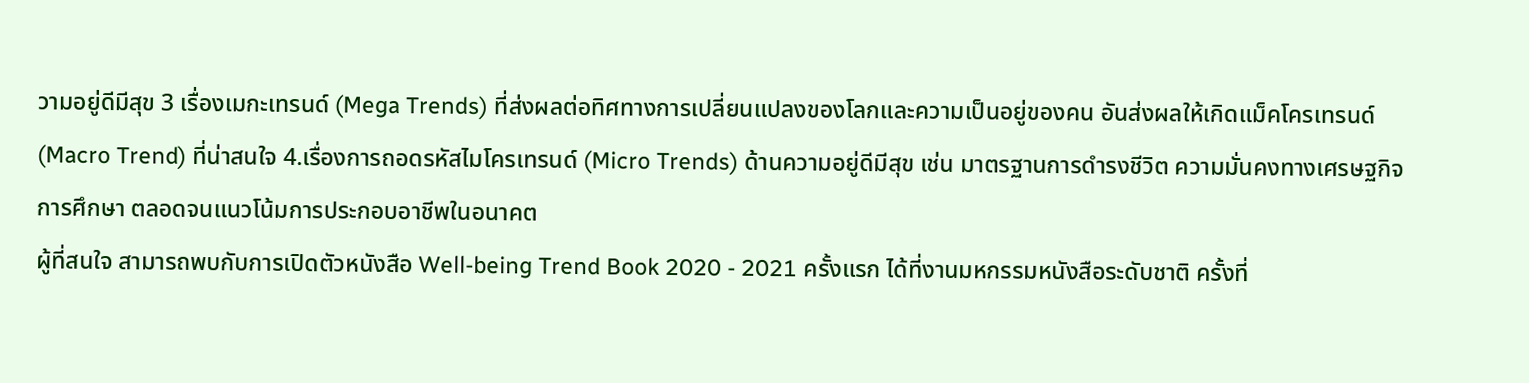วามอยู่ดีมีสุข 3 เรื่องเมกะเทรนด์ (Mega Trends) ที่ส่งผลต่อทิศทางการเปลี่ยนแปลงของโลกและความเป็นอยู่ของคน อันส่งผลให้เกิดแม็คโครเทรนด์ (Macro Trend) ที่น่าสนใจ 4.เรื่องการถอดรหัสไมโครเทรนด์ (Micro Trends) ด้านความอยู่ดีมีสุข เช่น มาตรฐานการดำรงชีวิต ความมั่นคงทางเศรษฐกิจ การศึกษา ตลอดจนแนวโน้มการประกอบอาชีพในอนาคต
ผู้ที่สนใจ สามารถพบกับการเปิดตัวหนังสือ Well-being Trend Book 2020 - 2021 ครั้งแรก ได้ที่งานมหกรรมหนังสือระดับชาติ ครั้งที่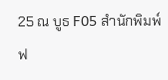25 ณ บูธ F05 สำนักพิมพ์ฟ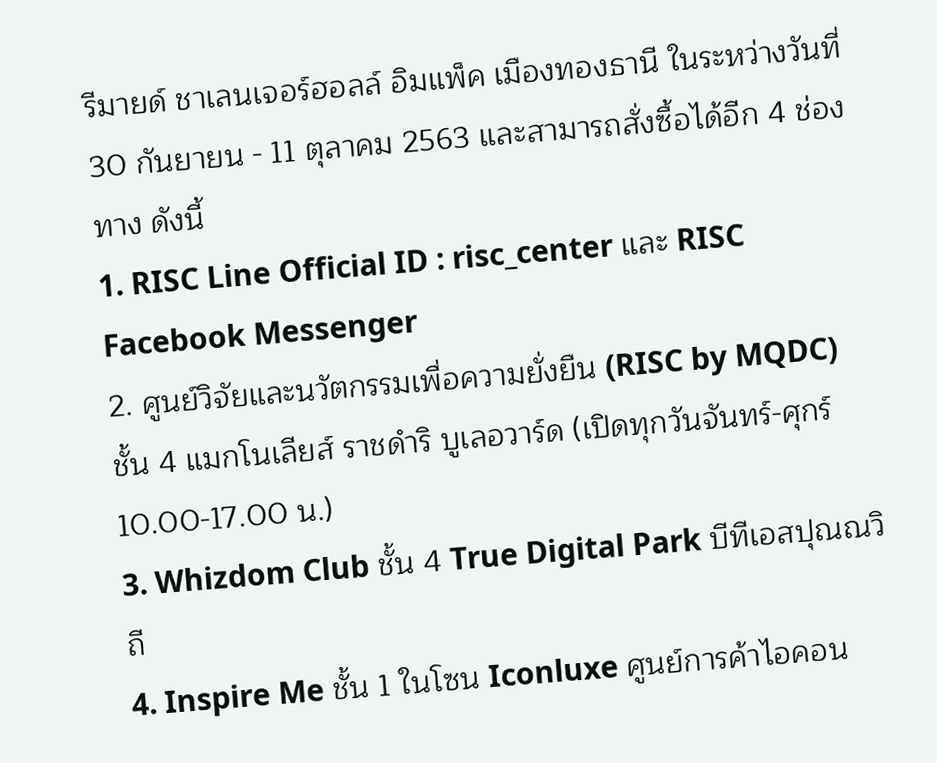รีมายด์ ชาเลนเจอร์ฮอลล์ อิมแพ็ค เมืองทองธานี ในระหว่างวันที่ 30 กันยายน - 11 ตุลาคม 2563 และสามารถสั่งซื้อได้อีก 4 ช่องทาง ดังนี้
1. RISC Line Official ID : risc_center และ RISC Facebook Messenger
2. ศูนย์วิจัยและนวัตกรรมเพื่อความยั่งยืน (RISC by MQDC) ชั้น 4 แมกโนเลียส์ ราชดำริ บูเลอวาร์ด (เปิดทุกวันจันทร์-ศุกร์ 10.00-17.00 น.)
3. Whizdom Club ชั้น 4 True Digital Park บีทีเอสปุณณวิถี
4. Inspire Me ชั้น 1 ในโซน Iconluxe ศูนย์การค้าไอคอน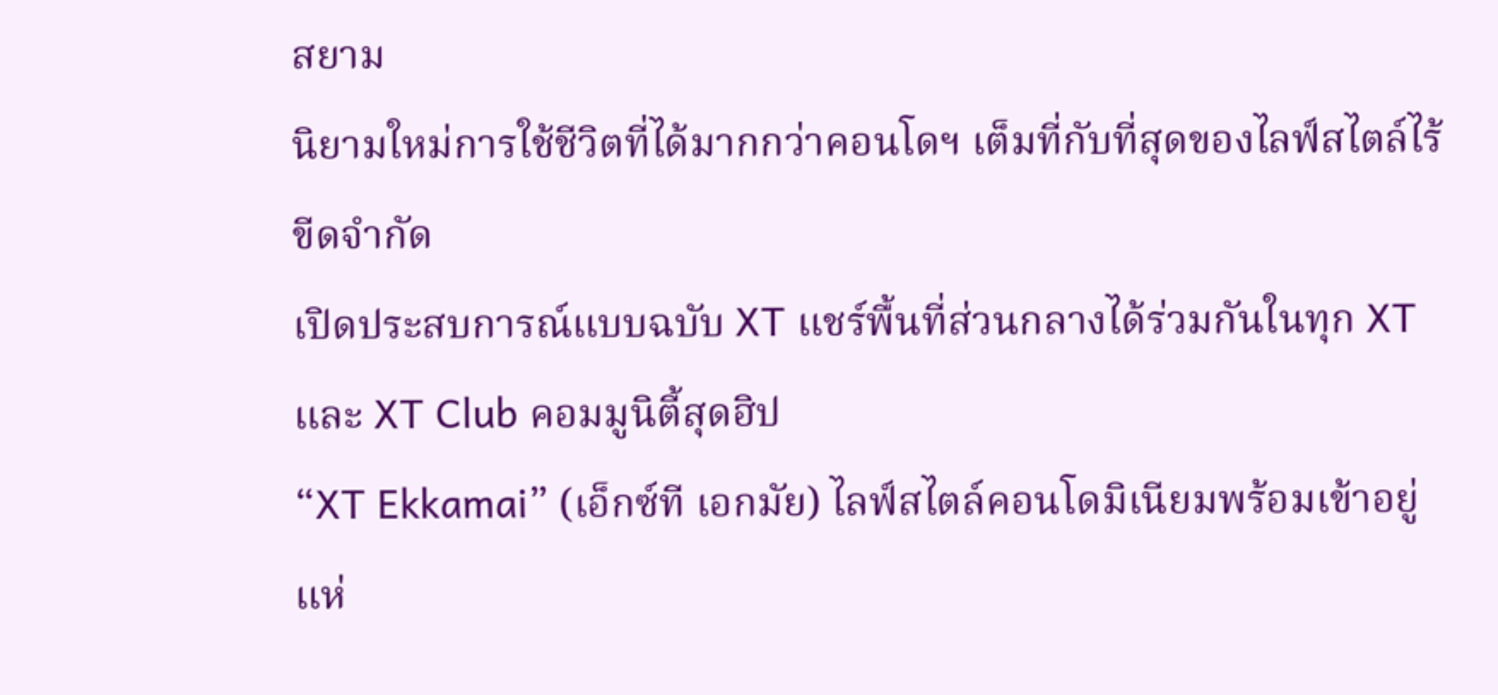สยาม
นิยามใหม่การใช้ชีวิตที่ได้มากกว่าคอนโดฯ เต็มที่กับที่สุดของไลฟ์สไตล์ไร้ขีดจำกัด
เปิดประสบการณ์แบบฉบับ XT แชร์พื้นที่ส่วนกลางได้ร่วมกันในทุก XT และ XT Club คอมมูนิตี้สุดฮิป
“XT Ekkamai” (เอ็กซ์ที เอกมัย) ไลฟ์สไตล์คอนโดมิเนียมพร้อมเข้าอยู่แห่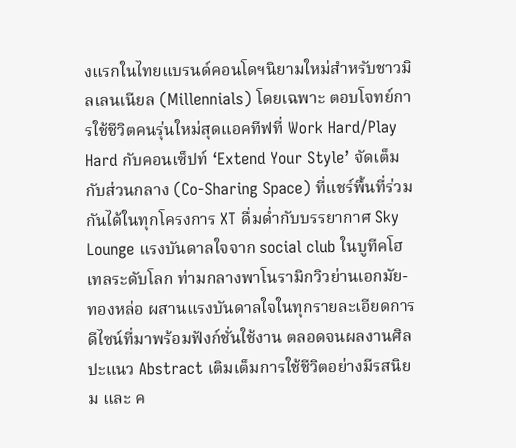งแรกในไทยแบรนด์คอนโดฯนิยามใหม่สำหรับชาวมิลเลนเนียล (Millennials) โดยเฉพาะ ตอบโจทย์การใช้ชีวิตคนรุ่นใหม่สุดแอคทีฟที่ Work Hard/Play Hard กับคอนเซ็ปท์ ‘Extend Your Style’ จัดเต็มกับส่วนกลาง (Co-Sharing Space) ที่แชร์พื้นที่ร่วมกันได้ในทุกโครงการ XT ดื่มด่ำกับบรรยากาศ Sky Lounge แรงบันดาลใจจาก social club ในบูทีคโฮเทลระดับโลก ท่ามกลางพาโนรามิกวิวย่านเอกมัย-ทองหล่อ ผสานแรงบันดาลใจในทุกรายละเอียดการดีไซน์ที่มาพร้อมฟังก์ชั่นใช้งาน ตลอดจนผลงานศิลปะแนว Abstract เติมเต็มการใช้ชีวิตอย่างมีรสนิยม และ ค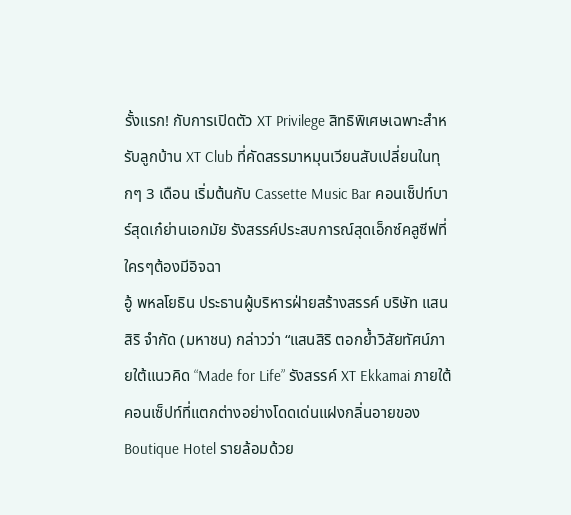รั้งแรก! กับการเปิดตัว XT Privilege สิทธิพิเศษเฉพาะสำหรับลูกบ้าน XT Club ที่คัดสรรมาหมุนเวียนสับเปลี่ยนในทุกๆ 3 เดือน เริ่มต้นกับ Cassette Music Bar คอนเซ็ปท์บาร์สุดเก๋ย่านเอกมัย รังสรรค์ประสบการณ์สุดเอ็กซ์คลูซีฟที่ใครๆต้องมีอิจฉา
อู้ พหลโยธิน ประธานผู้บริหารฝ่ายสร้างสรรค์ บริษัท แสนสิริ จำกัด (มหาชน) กล่าวว่า “แสนสิริ ตอกย้ำวิสัยทัศน์ภายใต้แนวคิด “Made for Life” รังสรรค์ XT Ekkamai ภายใต้คอนเซ็ปท์ที่แตกต่างอย่างโดดเด่นแฝงกลิ่นอายของ Boutique Hotel รายล้อมด้วย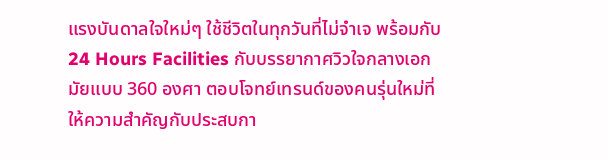แรงบันดาลใจใหม่ๆ ใช้ชีวิตในทุกวันที่ไม่จำเจ พร้อมกับ 24 Hours Facilities กับบรรยากาศวิวใจกลางเอกมัยแบบ 360 องศา ตอบโจทย์เทรนด์ของคนรุ่นใหม่ที่ให้ความสำคัญกับประสบกา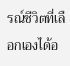รณ์ชีวิตที่เลือกเองได้อ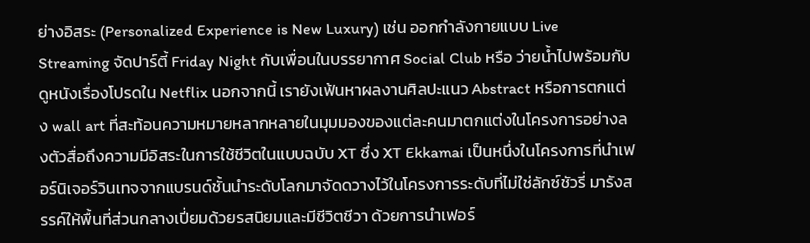ย่างอิสระ (Personalized Experience is New Luxury) เช่น ออกกำลังกายแบบ Live Streaming จัดปาร์ตี้ Friday Night กับเพื่อนในบรรยากาศ Social Club หรือ ว่ายน้ำไปพร้อมกับดูหนังเรื่องโปรดใน Netflix นอกจากนี้ เรายังเฟ้นหาผลงานศิลปะแนว Abstract หรือการตกแต่ง wall art ที่สะท้อนความหมายหลากหลายในมุมมองของแต่ละคนมาตกแต่งในโครงการอย่างลงตัวสื่อถึงความมีอิสระในการใช้ชีวิตในแบบฉบับ XT ซึ่ง XT Ekkamai เป็นหนึ่งในโครงการที่นำเฟอร์นิเจอร์วินเทจจากแบรนด์ชั้นนำระดับโลกมาจัดดวางไว้ในโครงการระดับที่ไม่ใช่ลักซ์ชัวรี่ มารังสรรค์ให้พื้นที่ส่วนกลางเปี่ยมด้วยรสนิยมและมีชีวิตชีวา ด้วยการนำเฟอร์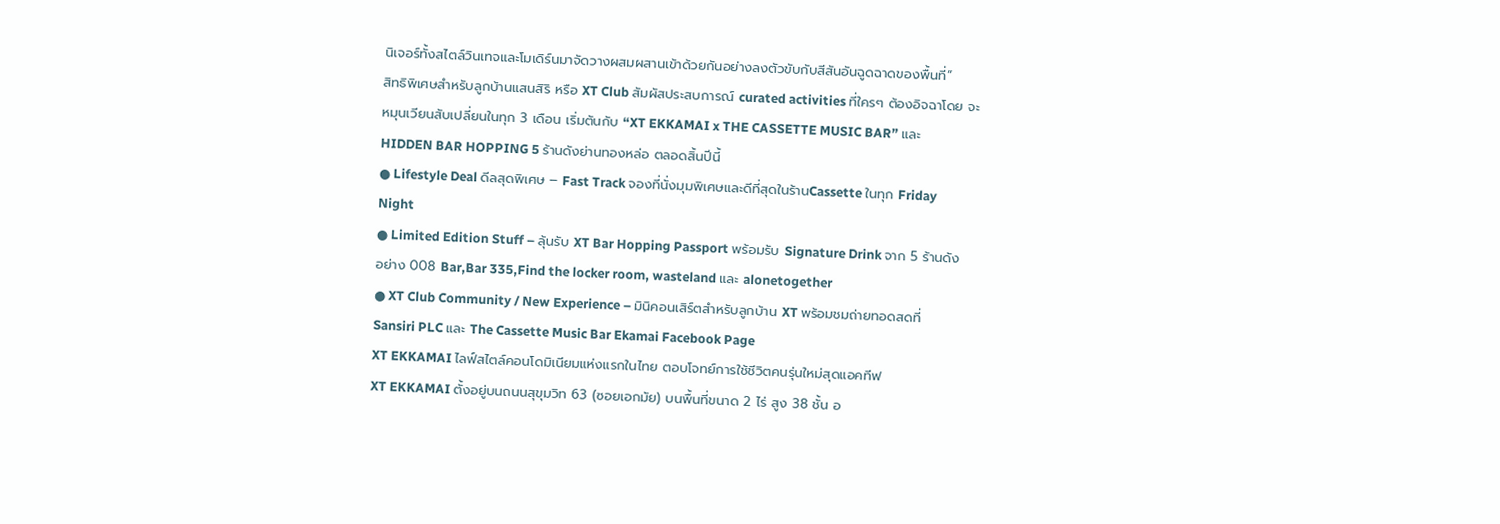นิเจอร์ทั้งสไตล์วินเทจและโมเดิร์นมาจัดวางผสมผสานเข้าด้วยกันอย่างลงตัวขับกับสีสันอันฉูดฉาดของพื้นที่”
สิทธิพิเศษสำหรับลูกบ้านแสนสิริ หรือ XT Club สัมผัสประสบการณ์ curated activities ที่ใครๆ ต้องอิจฉาโดย จะหมุนเวียนสับเปลี่ยนในทุก 3 เดือน เริ่มตันกับ “XT EKKAMAI x THE CASSETTE MUSIC BAR” และ HIDDEN BAR HOPPING 5 ร้านดังย่านทองหล่อ ตลอดสิ้นปีนี้
● Lifestyle Deal ดีลสุดพิเศษ – Fast Track จองที่นั่งมุมพิเศษและดีที่สุดในร้านCassette ในทุก Friday Night
● Limited Edition Stuff – ลุ้นรับ XT Bar Hopping Passport พร้อมรับ Signature Drink จาก 5 ร้านดังอย่าง 008 Bar,Bar 335,Find the locker room, wasteland และ alonetogether
● XT Club Community / New Experience – มินิคอนเสิร์ตสำหรับลูกบ้าน XT พร้อมชมถ่ายทอดสดที่ Sansiri PLC และ The Cassette Music Bar Ekamai Facebook Page
XT EKKAMAI ไลฟ์สไตล์คอนโดมิเนียมแห่งแรกในไทย ตอบโจทย์การใช้ชีวิตคนรุ่นใหม่สุดแอคทีฟ
XT EKKAMAI ตั้งอยู่บนถนนสุขุมวิท 63 (ซอยเอกมัย) บนพื้นที่ขนาด 2 ไร่ สูง 38 ชั้น อ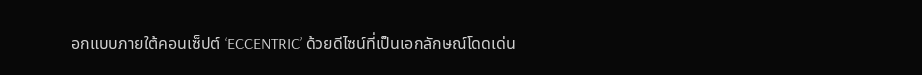อกแบบภายใต้คอนเซ็ปต์ ‘ECCENTRIC’ ด้วยดีไซน์ที่เป็นเอกลักษณ์โดดเด่น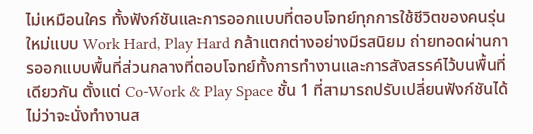ไม่เหมือนใคร ทั้งฟังก์ชันและการออกแบบที่ตอบโจทย์ทุกการใช้ชีวิตของคนรุ่นใหม่แบบ Work Hard, Play Hard กล้าแตกต่างอย่างมีรสนิยม ถ่ายทอดผ่านการออกแบบพื้นที่ส่วนกลางที่ตอบโจทย์ทั้งการทำงานและการสังสรรค์ไว้บนพื้นที่เดียวกัน ตั้งแต่ Co-Work & Play Space ชั้น 1 ที่สามารถปรับเปลี่ยนฟังก์ชันได้ไม่ว่าจะนั่งทำงานส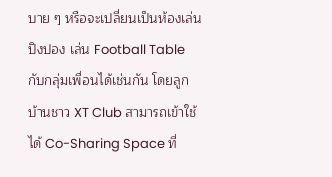บาย ๆ หรือจะเปลี่ยนเป็นห้องเล่นปิงปอง เล่น Football Table กับกลุ่มเพื่อนได้เช่นกัน โดยลูกบ้านชาว XT Club สามารถเข้าใช้ได้ Co-Sharing Space ที่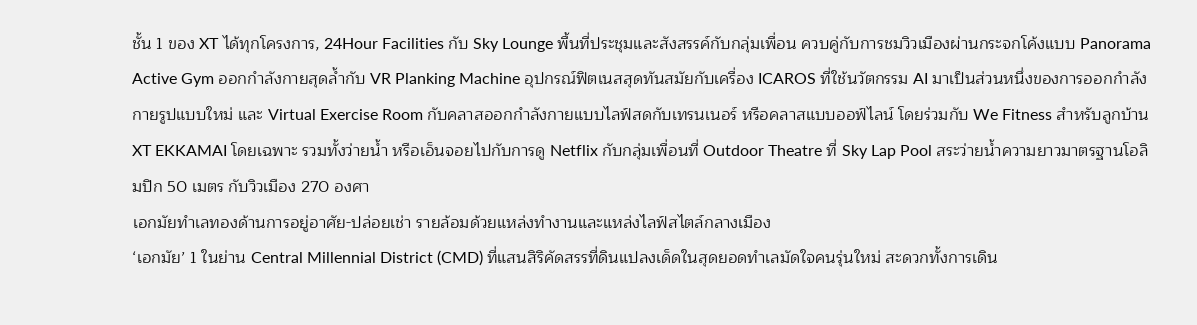ชั้น 1 ของ XT ได้ทุกโครงการ, 24Hour Facilities กับ Sky Lounge พื้นที่ประชุมและสังสรรค์กับกลุ่มเพื่อน ควบคู่กับการชมวิวเมืองผ่านกระจกโค้งแบบ Panorama Active Gym ออกกำลังกายสุดล้ำกับ VR Planking Machine อุปกรณ์ฟิตเนสสุดทันสมัยกับเครื่อง ICAROS ที่ใช้นวัตกรรม AI มาเป็นส่วนหนึ่งของการออกกำลังกายรูปแบบใหม่ และ Virtual Exercise Room กับคลาสออกกำลังกายแบบไลฟ์สดกับเทรนเนอร์ หรือคลาสแบบออฟ์ไลน์ โดยร่วมกับ We Fitness สำหรับลูกบ้าน XT EKKAMAI โดยเฉพาะ รวมทั้งว่ายน้ำ หรือเอ็นจอยไปกับการดู Netflix กับกลุ่มเพื่อนที่ Outdoor Theatre ที่ Sky Lap Pool สระว่ายน้ำความยาวมาตรฐานโอลิมปิก 50 เมตร กับวิวเมือง 270 องศา
เอกมัยทำเลทองด้านการอยู่อาศัย-ปล่อยเช่า รายล้อมด้วยแหล่งทำงานและแหล่งไลฟ์สไตล์กลางเมือง
‘เอกมัย’ 1 ในย่าน Central Millennial District (CMD) ที่แสนสิริคัดสรรที่ดินแปลงเด็ดในสุดยอดทำเลมัดใจคนรุ่นใหม่ สะดวกทั้งการเดิน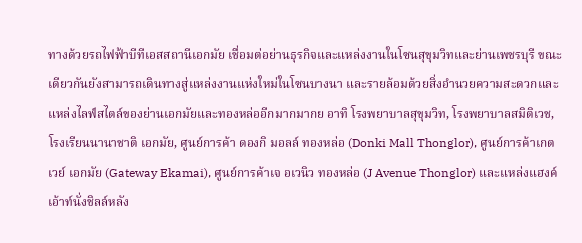ทางด้วยรถไฟฟ้าบีทีเอสสถานีเอกมัย เชื่อมต่อย่านธุรกิจและแหล่งงานในโซนสุขุมวิทและย่านเพชรบุรี ขณะเดียวกันยังสามารถเดินทางสู่แหล่งงานแห่งใหม่ในโซนบางนา และรายล้อมด้วยสิ่งอำนวยความสะดวกและแหล่งไลฟ์สไตล์ของย่านเอกมัยและทองหล่ออีกมากมากย อาทิ โรงพยาบาลสุขุมวิท, โรงพยาบาลสมิติเวช, โรงเรียนนานาชาติ เอกมัย, ศูนย์การค้า ดองกิ มอลล์ ทองหล่อ (Donki Mall Thonglor), ศูนย์การค้าเกตเวย์ เอกมัย (Gateway Ekamai), ศูนย์การค้าเจ อเวนิว ทองหล่อ (J Avenue Thonglor) และแหล่งแฮงค์เอ้าท์นั่งชิลล์หลัง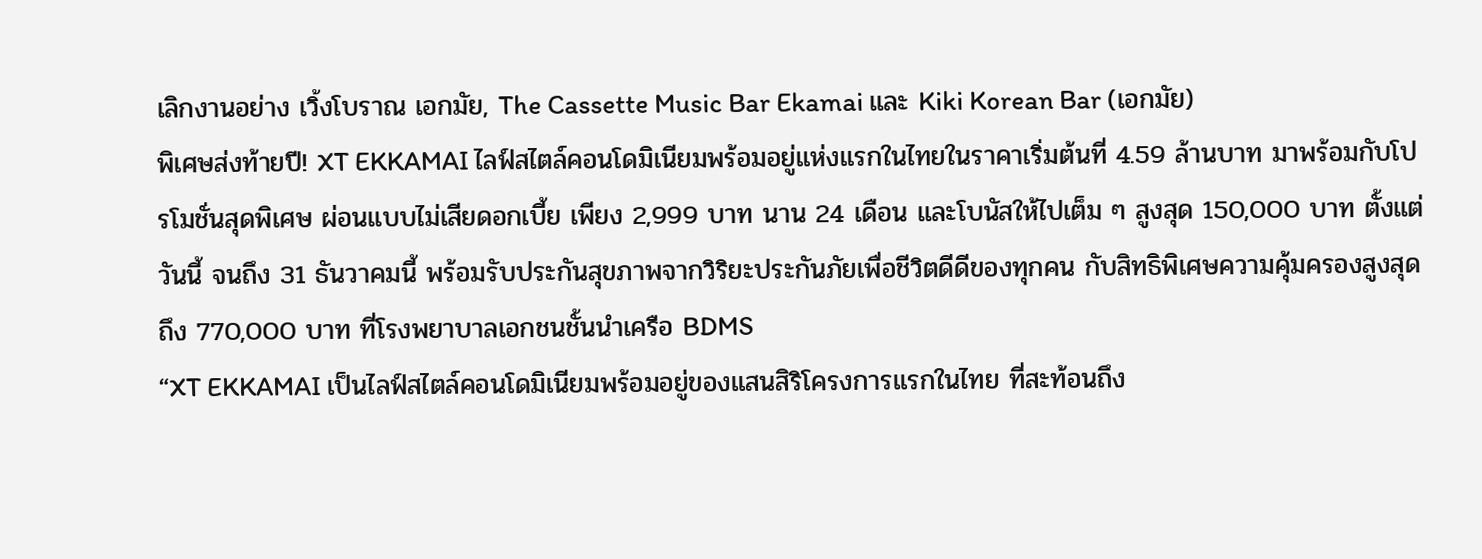เลิกงานอย่าง เวิ้งโบราณ เอกมัย, The Cassette Music Bar Ekamai และ Kiki Korean Bar (เอกมัย)
พิเศษส่งท้ายปี! XT EKKAMAI ไลฟ์สไตล์คอนโดมิเนียมพร้อมอยู่แห่งแรกในไทยในราคาเริ่มต้นที่ 4.59 ล้านบาท มาพร้อมกับโปรโมชั่นสุดพิเศษ ผ่อนแบบไม่เสียดอกเบี้ย เพียง 2,999 บาท นาน 24 เดือน และโบนัสให้ไปเต็ม ๆ สูงสุด 150,000 บาท ตั้งแต่วันนี้ จนถึง 31 ธันวาคมนี้ พร้อมรับประกันสุขภาพจากวิริยะประกันภัยเพื่อชีวิตดีดีของทุกคน กับสิทธิพิเศษความคุ้มครองสูงสุดถึง 770,000 บาท ที่โรงพยาบาลเอกชนชั้นนำเครือ BDMS
“XT EKKAMAI เป็นไลฟ์สไตล์คอนโดมิเนียมพร้อมอยู่ของแสนสิริโครงการแรกในไทย ที่สะท้อนถึง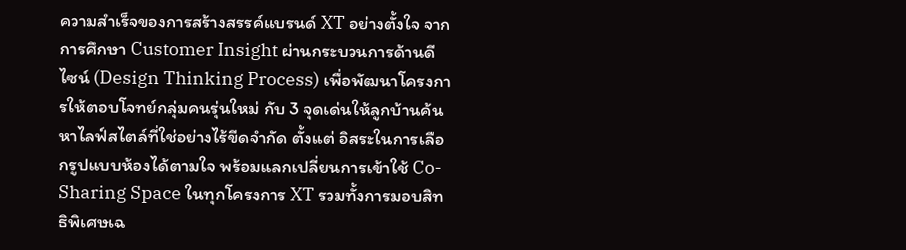ความสำเร็จของการสร้างสรรค์แบรนด์ XT อย่างตั้งใจ จากการศึกษา Customer Insight ผ่านกระบวนการด้านดีไซน์ (Design Thinking Process) เพื่อพัฒนาโครงการให้ตอบโจทย์กลุ่มคนรุ่นใหม่ กับ 3 จุดเด่นให้ลูกบ้านค้นหาไลฟ์สไตล์ที่ใช่อย่างไร้ขีดจำกัด ตั้งแต่ อิสระในการเลือกรูปแบบห้องได้ตามใจ พร้อมแลกเปลี่ยนการเข้าใช้ Co-Sharing Space ในทุกโครงการ XT รวมทั้งการมอบสิทธิพิเศษเฉ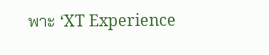พาะ ‘XT Experience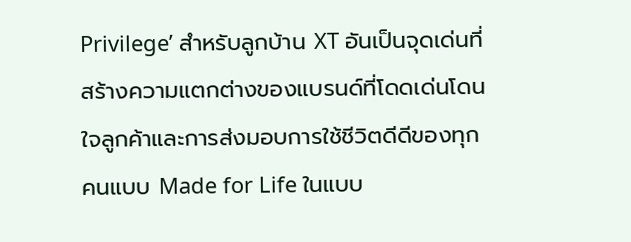Privilege’ สำหรับลูกบ้าน XT อันเป็นจุดเด่นที่สร้างความแตกต่างของแบรนด์ที่โดดเด่นโดนใจลูกค้าและการส่งมอบการใช้ชีวิตดีดีของทุกคนแบบ Made for Life ในแบบ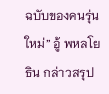ฉบับของคนรุ่นใหม่” อู้ พหลโยธิน กล่าวสรุป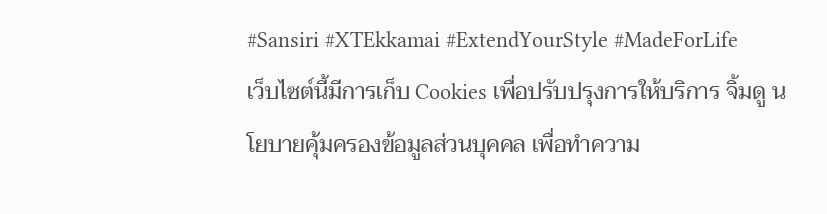#Sansiri #XTEkkamai #ExtendYourStyle #MadeForLife
เว็บไซต์นี้มีการเก็บ Cookies เพื่อปรับปรุงการให้บริการ จิ้มดู นโยบายคุ้มครองข้อมูลส่วนบุคคล เพื่อทำความ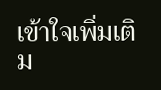เข้าใจเพิ่มเติม